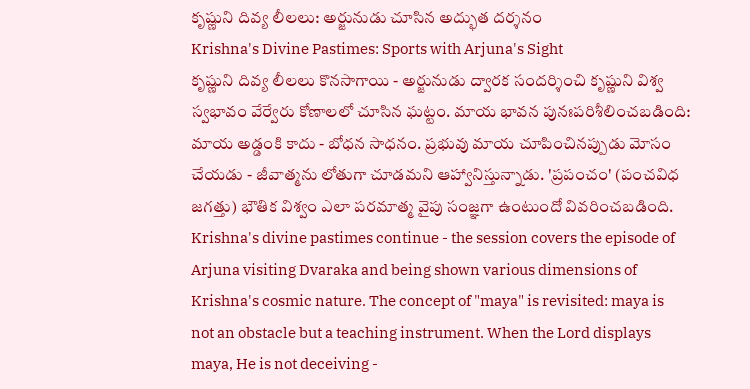కృష్ణుని దివ్య లీలలు: అర్జునుడు చూసిన అద్భుత దర్శనం
Krishna's Divine Pastimes: Sports with Arjuna's Sight
కృష్ణుని దివ్య లీలలు కొనసాగాయి - అర్జునుడు ద్వారక సందర్శించి కృష్ణుని విశ్వ స్వభావం వేర్వేరు కోణాలలో చూసిన ఘట్టం. మాయ భావన పునఃపరిశీలించబడింది: మాయ అడ్డంకి కాదు - బోధన సాధనం. ప్రభువు మాయ చూపించినప్పుడు మోసం చేయడు - జీవాత్మను లోతుగా చూడమని ఆహ్వానిస్తున్నాడు. 'ప్రపంచం' (పంచవిధ జగత్తు) భౌతిక విశ్వం ఎలా పరమాత్మ వైపు సంజ్ఞగా ఉంటుందో వివరించబడింది.
Krishna's divine pastimes continue - the session covers the episode of Arjuna visiting Dvaraka and being shown various dimensions of Krishna's cosmic nature. The concept of "maya" is revisited: maya is not an obstacle but a teaching instrument. When the Lord displays maya, He is not deceiving -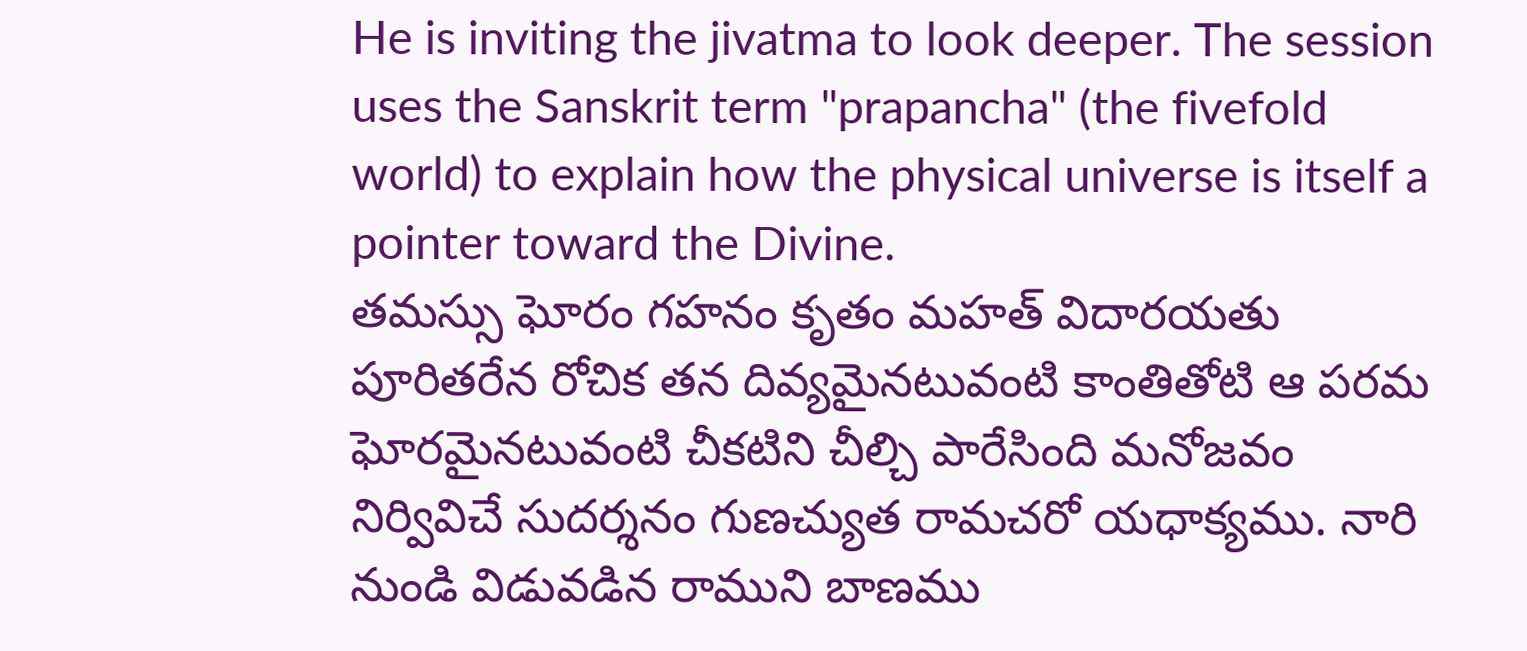He is inviting the jivatma to look deeper. The session uses the Sanskrit term "prapancha" (the fivefold world) to explain how the physical universe is itself a pointer toward the Divine.
తమస్సు ఘోరం గహనం కృతం మహత్ విదారయతు పూరితరేన రోచిక తన దివ్యమైనటువంటి కాంతితోటి ఆ పరమ ఘోరమైనటువంటి చీకటిని చీల్చి పారేసింది మనోజవం నిర్వివిచే సుదర్శనం గుణచ్యుత రామచరో యధాక్యము. నారి నుండి విడువడిన రాముని బాణము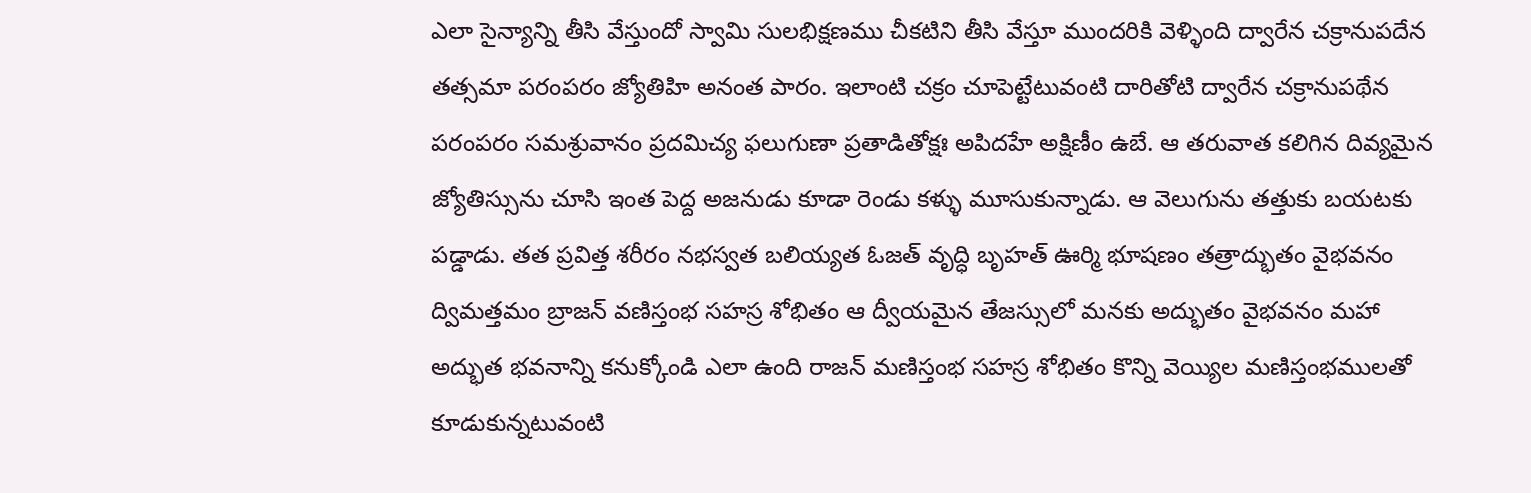ఎలా సైన్యాన్ని తీసి వేస్తుందో స్వామి సులభిక్షణము చీకటిని తీసి వేస్తూ ముందరికి వెళ్ళింది ద్వారేన చక్రానుపదేన తత్సమా పరంపరం జ్యోతిహి అనంత పారం. ఇలాంటి చక్రం చూపెట్టేటువంటి దారితోటి ద్వారేన చక్రానుపథేన పరంపరం సమశ్రువానం ప్రదమిచ్య ఫలుగుణా ప్రతాడితోక్షః అపిదహే అక్షిణీం ఉబే. ఆ తరువాత కలిగిన దివ్యమైన జ్యోతిస్సును చూసి ఇంత పెద్ద అజనుడు కూడా రెండు కళ్ళు మూసుకున్నాడు. ఆ వెలుగును తత్తుకు బయటకు పడ్డాడు. తత ప్రవిత్త శరీరం నభస్వత బలియ్యత ఓజత్ వృద్ధి బృహత్ ఊర్మి భూషణం తత్రాద్భుతం వైభవనం ద్విమత్తమం బ్రాజన్ వణిస్తంభ సహస్ర శోభితం ఆ ద్వీయమైన తేజస్సులో మనకు అద్భుతం వైభవనం మహా అద్భుత భవనాన్ని కనుక్కోండి ఎలా ఉంది రాజన్ మణిస్తంభ సహస్ర శోభితం కొన్ని వెయ్యిల మణిస్తంభములతో కూడుకున్నటువంటి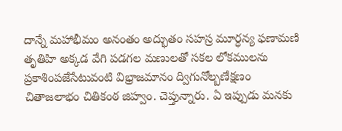దాన్నే మహాభీమం అనంతం అద్భుతం సహస్ర మూర్ధన్య ఫణామణి తృతిహి అక్కడ వేగి పడగల మణులతో సకల లోకములను ప్రకాశింపజేసేటువంటి విభ్రాజమానం ద్విగునోల్బణేక్షణం చితాజలాభం చితికంఠ జిహ్వం. చెప్తున్నారు. ఏ ఇప్పుడు మనకు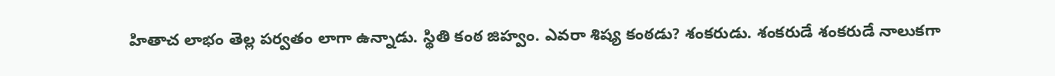హితాచ లాభం తెల్ల పర్వతం లాగా ఉన్నాడు. స్థితి కంఠ జిహ్వం. ఎవరా శిష్య కంఠడు? శంకరుడు. శంకరుడే శంకరుడే నాలుకగా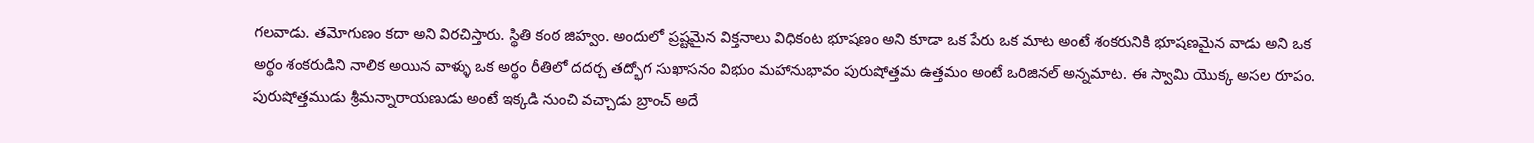గలవాడు. తమోగుణం కదా అని విరచిస్తారు. స్థితి కంఠ జిహ్వం. అందులో ప్రష్టమైన విక్తనాలు విధికంట భూషణం అని కూడా ఒక పేరు ఒక మాట అంటే శంకరునికి భూషణమైన వాడు అని ఒక అర్థం శంకరుడిని నాలిక అయిన వాళ్ళు ఒక అర్థం రీతిలో దదర్చ తద్భోగ సుఖాసనం విభుం మహానుభావం పురుషోత్తమ ఉత్తమం అంటే ఒరిజినల్ అన్నమాట. ఈ స్వామి యొక్క అసల రూపం.
పురుషోత్తముడు శ్రీమన్నారాయణుడు అంటే ఇక్కడి నుంచి వచ్చాడు బ్రాంచ్ అదే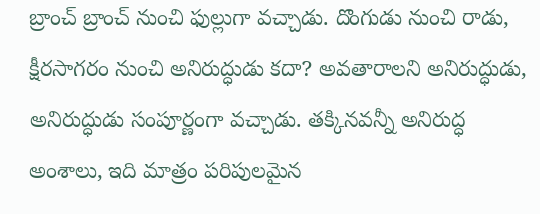బ్రాంచ్ బ్రాంచ్ నుంచి ఫుల్లుగా వచ్చాడు. దొంగుడు నుంచి రాడు, క్షీరసాగరం నుంచి అనిరుద్ధుడు కదా? అవతారాలని అనిరుద్ధుడు, అనిరుద్ధుడు సంపూర్ణంగా వచ్చాడు. తక్కినవన్నీ అనిరుద్ధ అంశాలు, ఇది మాత్రం పరిపులమైన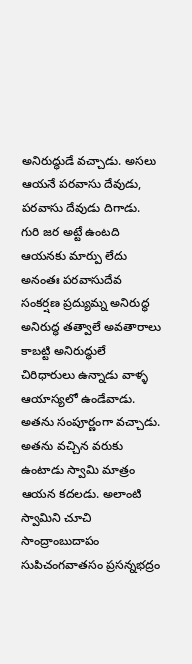అనిరుద్ధుడే వచ్చాడు. అసలు ఆయనే పరవాసు దేవుడు, పరవాసు దేవుడు దిగాడు. గురి జర అట్టే ఉంటది ఆయనకు మార్పు లేదు అనంతః పరవాసుదేవ సంకర్షణ ప్రద్యుమ్న అనిరుద్ధ అనిరుద్ధ తత్వాలే అవతారాలు కాబట్టి అనిరుద్ధులే చిరిధారులు ఉన్నాడు వాళ్ళ ఆయాస్యలో ఉండేవాడు. అతను సంపూర్ణంగా వచ్చాడు. అతను వచ్చిన వరుకు ఉంటాడు స్వామి మాత్రం ఆయన కదలడు. అలాంటి స్వామిని చూచి సాంద్రాంబుదాపం సుపిచంగవాతసం ప్రసన్నభద్రం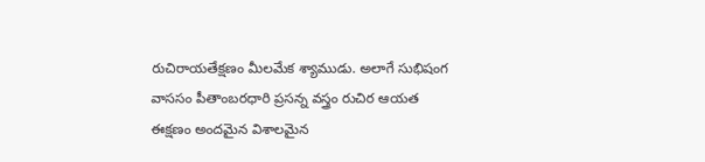రుచిరాయతేక్షణం మీలమేక శ్యాముడు. అలాగే సుభిషంగ వాససం పీతాంబరధారి ప్రసన్న వస్త్రం రుచిర ఆయత ఈక్షణం అందమైన విశాలమైన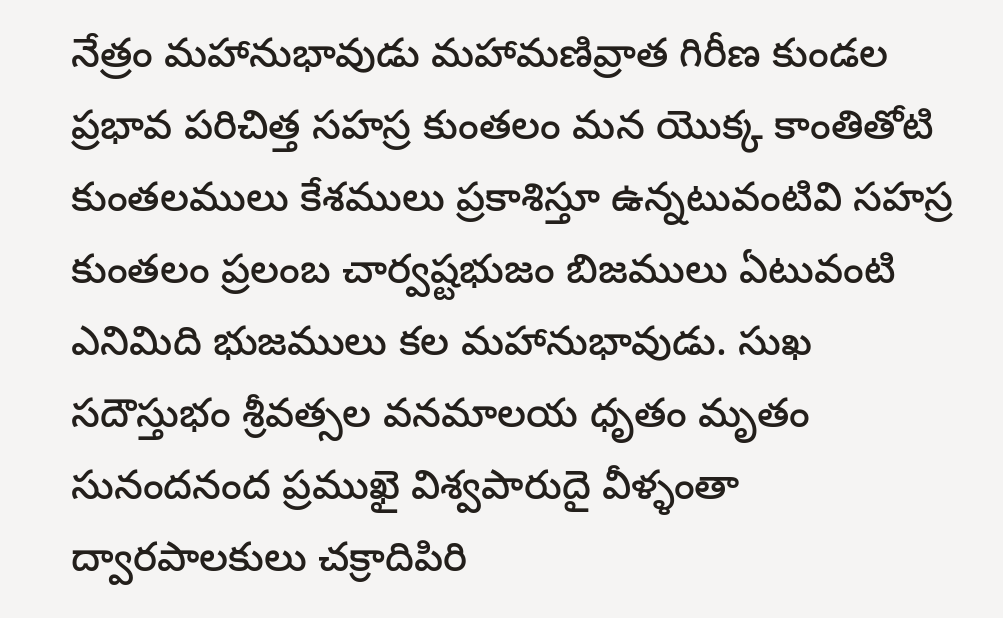నేత్రం మహానుభావుడు మహామణివ్రాత గిరీణ కుండల ప్రభావ పరిచిత్త సహస్ర కుంతలం మన యొక్క కాంతితోటి కుంతలములు కేశములు ప్రకాశిస్తూ ఉన్నటువంటివి సహస్ర కుంతలం ప్రలంబ చార్వష్టభుజం బిజములు ఏటువంటి ఎనిమిది భుజములు కల మహానుభావుడు. సుఖ సదౌస్తుభం శ్రీవత్సల వనమాలయ ధృతం మృతం సునందనంద ప్రముఖై విశ్వపారుదై వీళ్ళంతా ద్వారపాలకులు చక్రాదిపిరి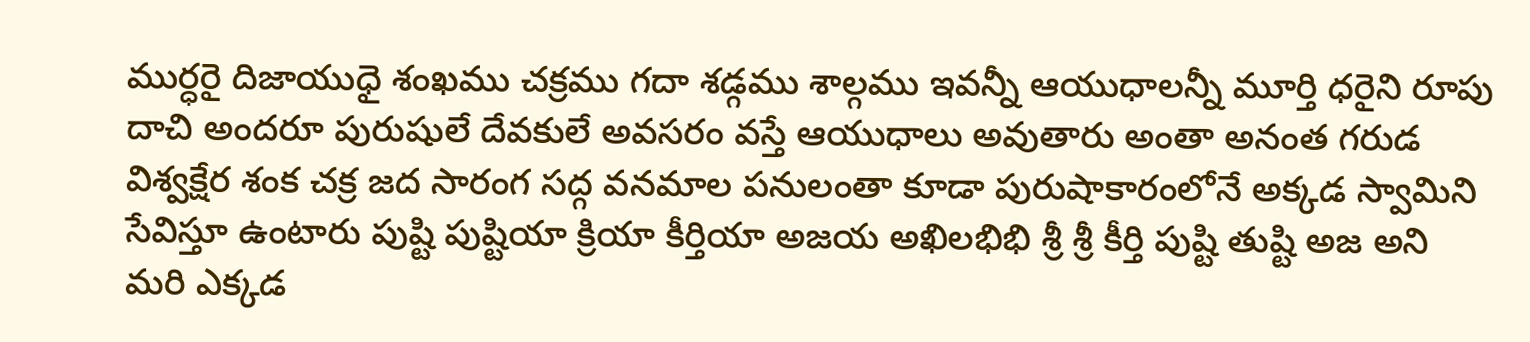ముర్ధరై దిజాయుధై శంఖము చక్రము గదా శడ్గము శాల్గము ఇవన్నీ ఆయుధాలన్నీ మూర్తి ధరైని రూపు దాచి అందరూ పురుషులే దేవకులే అవసరం వస్తే ఆయుధాలు అవుతారు అంతా అనంత గరుడ విశ్వక్షేర శంక చక్ర జద సారంగ సద్గ వనమాల పనులంతా కూడా పురుషాకారంలోనే అక్కడ స్వామిని సేవిస్తూ ఉంటారు పుష్టి పుష్టియా క్రియా కీర్తియా అజయ అఖిలభిభి శ్రీ శ్రీ కీర్తి పుష్టి తుష్టి అజ అని మరి ఎక్కడ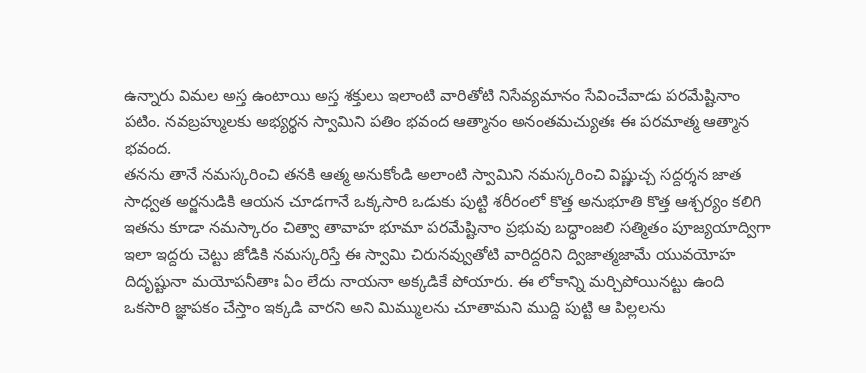ఉన్నారు విమల అస్త ఉంటాయి అస్త శక్తులు ఇలాంటి వారితోటి నిసేవ్యమానం సేవించేవాడు పరమేష్టినాం పటిం. నవబ్రహ్ములకు అభ్యర్థన స్వామిని పతిం భవంద ఆత్మానం అనంతమచ్యుతః ఈ పరమాత్మ ఆత్మాన భవంద.
తనను తానే నమస్కరించి తనకి ఆత్మ అనుకోండి అలాంటి స్వామిని నమస్కరించి విష్ణుచ్చ సద్దర్శన జాత సాధ్వత అర్జనుడికి ఆయన చూడగానే ఒక్కసారి ఒడుకు పుట్టి శరీరంలో కొత్త అనుభూతి కొత్త ఆశ్చర్యం కలిగి ఇతను కూడా నమస్కారం చిత్వా తావాహ భూమా పరమేష్టినాం ప్రభువు బద్ధాంజలి సత్మితం పూజ్యయాద్విగా ఇలా ఇద్దరు చెట్టు జోడికి నమస్కరిస్తే ఈ స్వామి చిరునవ్వుతోటి వారిద్దరిని ద్విజాత్మజామే యువయోహ దిదృష్టునా మయోపనీతాః ఏం లేదు నాయనా అక్కడికే పోయారు. ఈ లోకాన్ని మర్చిపోయినట్టు ఉంది ఒకసారి జ్ఞాపకం చేస్తాం ఇక్కడి వారని అని మిమ్ములను చూతామని ముద్ది పుట్టి ఆ పిల్లలను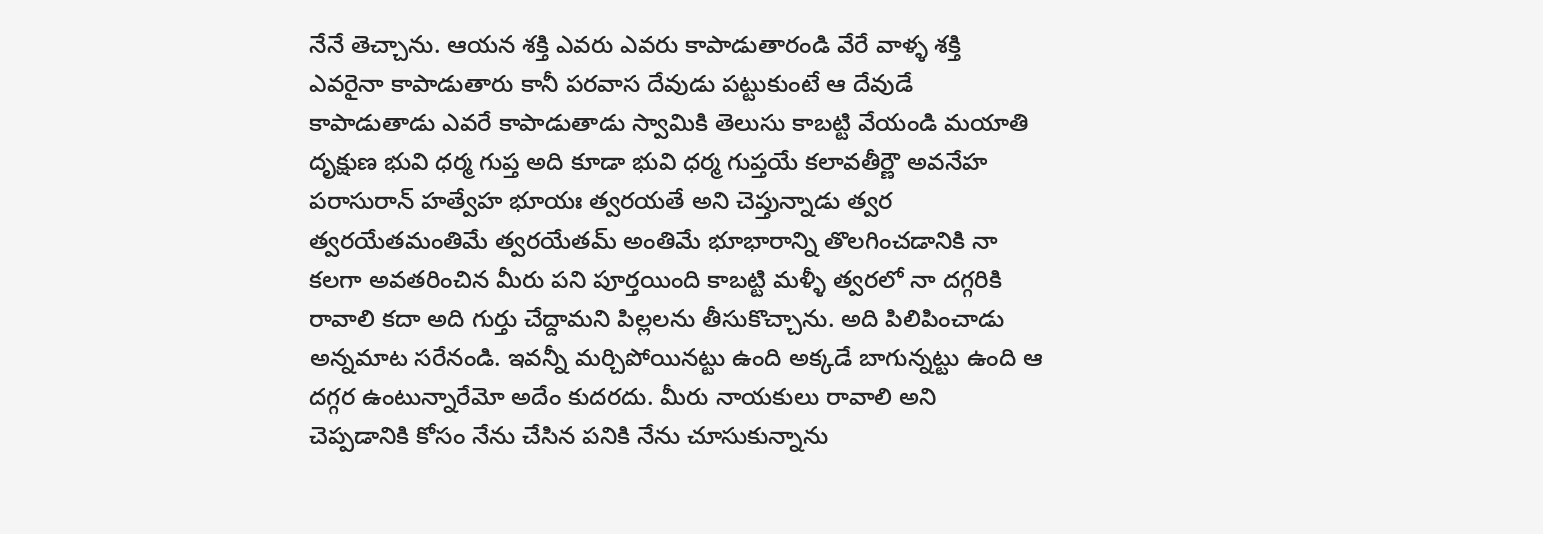నేనే తెచ్చాను. ఆయన శక్తి ఎవరు ఎవరు కాపాడుతారండి వేరే వాళ్ళ శక్తి ఎవరైనా కాపాడుతారు కానీ పరవాస దేవుడు పట్టుకుంటే ఆ దేవుడే కాపాడుతాడు ఎవరే కాపాడుతాడు స్వామికి తెలుసు కాబట్టి వేయండి మయాతి దృక్షుణ భువి ధర్మ గుప్త అది కూడా భువి ధర్మ గుప్తయే కలావతీర్ణౌ అవనేహ పరాసురాన్ హత్వేహ భూయః త్వరయతే అని చెప్తున్నాడు త్వర త్వరయేతమంతిమే త్వరయేతమ్ అంతిమే భూభారాన్ని తొలగించడానికి నా కలగా అవతరించిన మీరు పని పూర్తయింది కాబట్టి మళ్ళీ త్వరలో నా దగ్గరికి రావాలి కదా అది గుర్తు చేద్దామని పిల్లలను తీసుకొచ్చాను. అది పిలిపించాడు అన్నమాట సరేనండి. ఇవన్నీ మర్చిపోయినట్టు ఉంది అక్కడే బాగున్నట్టు ఉంది ఆ దగ్గర ఉంటున్నారేమో అదేం కుదరదు. మీరు నాయకులు రావాలి అని చెప్పడానికి కోసం నేను చేసిన పనికి నేను చూసుకున్నాను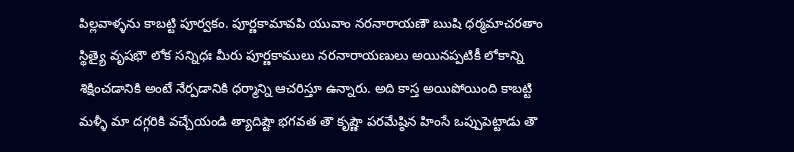పిల్లవాళ్ళను కాబట్టి పూర్వకం. పూర్ణకామావపి యువాం నరనారాయణౌ ఋషి ధర్మమాచరతాం స్థిత్యై వృషభౌ లోక సన్నిధః మీరు పూర్ణకాములు నరనారాయణులు అయినప్పటికీ లోకాన్ని శిక్షించడానికి అంటే నేర్పడానికి ధర్మాన్ని ఆచరిస్తూ ఉన్నారు. అది కాస్త అయిపోయింది కాబట్టి మళ్ళీ మా దగ్గరికి వచ్చేయండి త్యాదిష్టౌ భగవత తౌ కృష్ణౌ పరమేష్ఠిన హింసే ఒప్పుపెట్టాడు తౌ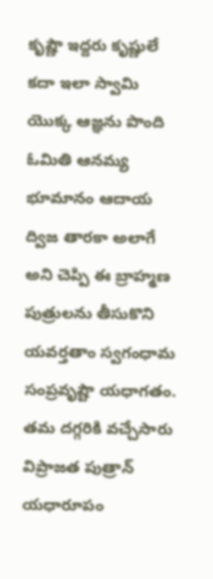కృష్ణౌ ఇద్దరు కృష్ణులే కదా ఇలా స్వామి యొక్క ఆజ్ఞను పొంది ఓమితి ఆనమ్య భూమానం ఆదాయ ద్విజ తారకా అలాగే అని చెప్పి ఈ బ్రాహ్మణ పుత్రులను తీసుకొని యవర్తతాం స్వగంధామ సంప్రవృష్టౌ యధాగతం.
తమ దగ్గరికి వచ్చేసారు విప్రాజత పుత్రాన్ యధారూపం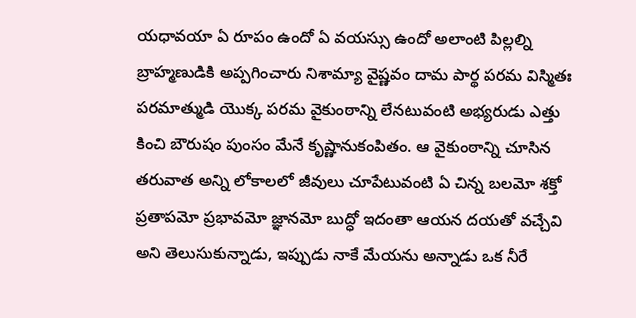యధావయా ఏ రూపం ఉందో ఏ వయస్సు ఉందో అలాంటి పిల్లల్ని బ్రాహ్మణుడికి అప్పగించారు నిశామ్యా వైష్ణవం దామ పార్థ పరమ విస్మితః పరమాత్ముడి యొక్క పరమ వైకుంఠాన్ని లేనటువంటి అభ్యరుడు ఎత్తు కించి బౌరుషం పుంసం మేనే కృష్ణానుకంపితం. ఆ వైకుంఠాన్ని చూసిన తరువాత అన్ని లోకాలలో జీవులు చూపేటువంటి ఏ చిన్న బలమో శక్తో ప్రతాపమో ప్రభావమో జ్ఞానమో బుద్ధో ఇదంతా ఆయన దయతో వచ్చేవి అని తెలుసుకున్నాడు, ఇప్పుడు నాకే మేయను అన్నాడు ఒక నీరే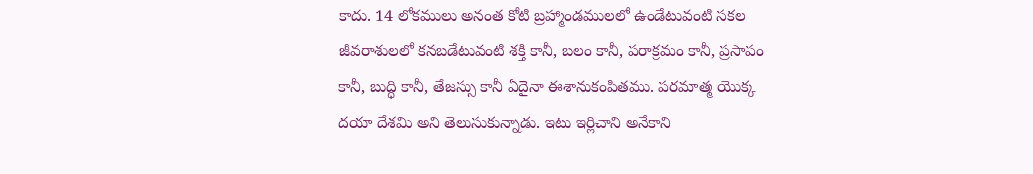కాదు. 14 లోకములు అనంత కోటి బ్రహ్మాండములలో ఉండేటువంటి సకల జీవరాశులలో కనబడేటువంటి శక్తి కానీ, బలం కానీ, పరాక్రమం కానీ, ప్రసాపం కానీ, బుద్ధి కానీ, తేజస్సు కానీ ఏదైనా ఈశానుకంపితము. పరమాత్మ యొక్క దయా దేశమి అని తెలుసుకున్నాడు. ఇటు ఇర్లిచాని అనేకాని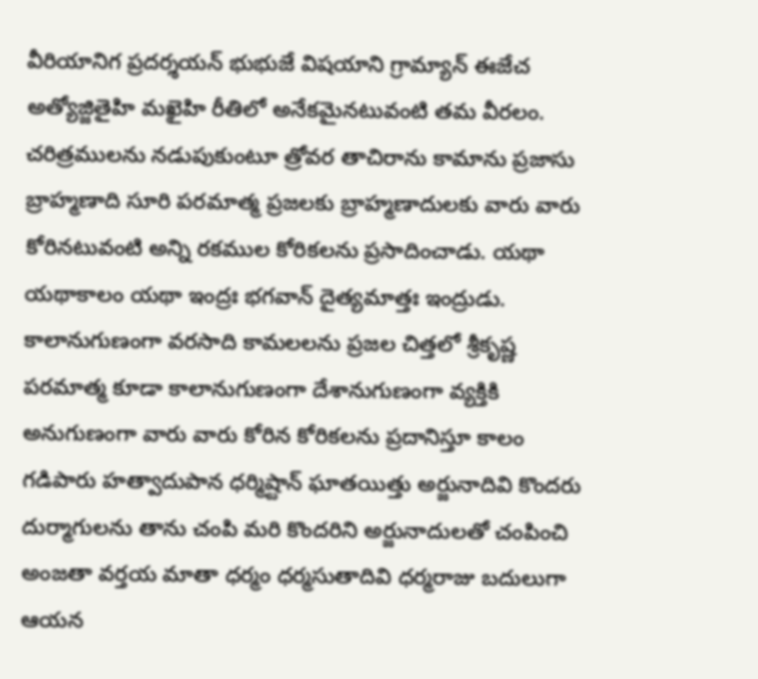వీరియానిగ ప్రదర్శయన్ భుభుజే విషయాని గ్రామ్యాన్ ఈజేచ అత్యోజ్జితైహి మఖైహి రీతిలో అనేకమైనటువంటి తమ వీరలం. చరిత్రములను నడుపుకుంటూ త్రోవర తాచిరాను కామాను ప్రజాసు బ్రాహ్మణాది సూరి పరమాత్మ ప్రజలకు బ్రాహ్మణాదులకు వారు వారు కోరినటువంటి అన్ని రకముల కోరికలను ప్రసాదించాడు. యథా యథాకాలం యథా ఇంద్రః భగవాన్ దైత్యమాత్తః ఇంద్రుడు. కాలానుగుణంగా వరసాది కామలలను ప్రజల చిత్తలో శ్రీకృష్ణ పరమాత్మ కూడా కాలానుగుణంగా దేశానుగుణంగా వ్యక్తికి అనుగుణంగా వారు వారు కోరిన కోరికలను ప్రదానిస్తూ కాలం గడిపారు హత్వాదుపాన ధర్మిష్టాన్ ఘాతయిత్తు అర్జునాదివి కొందరు దుర్మాగులను తాను చంపి మరి కొందరిని అర్జునాదులతో చంపించి అంజతా వర్తయ మాతా ధర్మం ధర్మసుతాదివి ధర్మరాజు బదులుగా ఆయన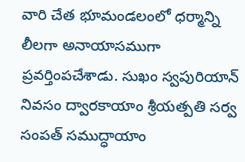వారి చేత భూమండలంలో ధర్మాన్ని లీలగా అనాయాసముగా ప్రవర్తింపచేశాడు. సుఖం స్వపురియాన్ నివసం ద్వారకాయాం శ్రీయత్పతి సర్వ సంపత్ సముద్ధాయాం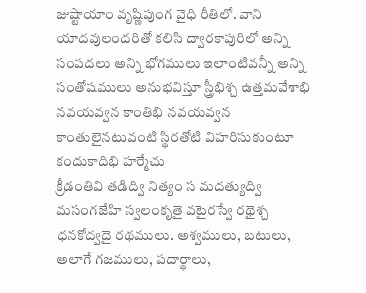జుష్టాయాం వృష్ణిపుంగ వైధి రీతిలో. వాని యాదవులందరితో కలిసి ద్వారకాపురిలో అన్ని సంపదలు అన్ని భోగములు ఇలాంటివన్నీ అన్ని సంతోషములు అనుభవిస్తూ స్త్రీభిశ్చ ఉత్తమవేశాభి నవయవ్వన కాంతిభి నవయవ్వన కాంతులైనటువంటి స్థిరతోటి విహరిసుకుంటూ కందుకాదిభి హర్మేచు
క్రీడంతివి తడిద్వి నిత్యం స మదత్యుద్వి మసంగజేహి స్వలంకృతై వటైరస్వే రథైశ్చ ధనకోద్వదై రథములు. అశ్వములు, బటులు, అలాగే గజములు, పదార్థాలు,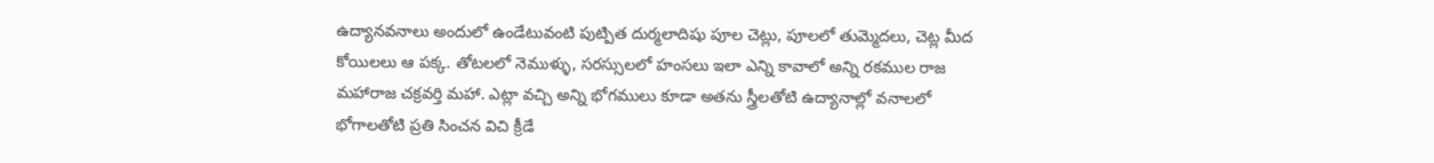ఉద్యానవనాలు అందులో ఉండేటువంటి పుట్పిత దుర్మలాదిషు పూల చెట్లు, పూలలో తుమ్మెదలు, చెట్ల మీద కోయిలలు ఆ పక్క. తోటలలో నెముళ్ళు, సరస్సులలో హంసలు ఇలా ఎన్ని కావాలో అన్ని రకముల రాజ మహారాజ చక్రవర్తి మహా. ఎట్లా వచ్చి అన్ని భోగములు కూడా అతను స్త్రీలతోటి ఉద్యానాల్లో వనాలలో భోగాలతోటి ప్రతి సించన విచి క్రీడే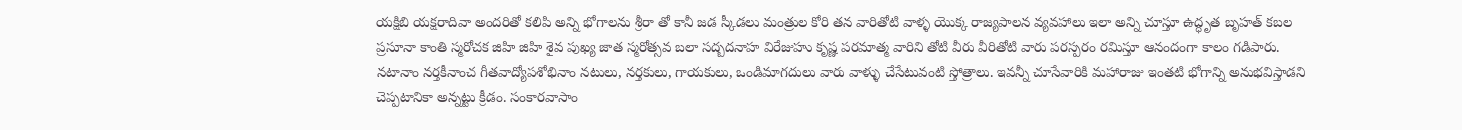యక్షిబి యక్షరాదివా అందరితో కలిపి అన్ని భోగాలను శ్రీరా తో కానీ జడ స్కీడలు మంత్రుల కోరి తన వారితోటి వాళ్ళ యొక్క రాజ్యపాలన వ్యవహాలు ఇలా అన్ని చూస్తూ ఉద్ధృత బృహత్ కబల ప్రసూనా కాంతి స్మరోచక జిహి జిహి శైవ పుఖ్య జాత స్మరోత్సవ బలా సద్బదనాహ విరేజుహు కృష్ణ పరమాత్మ వారిని తోటి వీరు వీరితోటి వారు పరస్పరం రమిస్తూ ఆనందంగా కాలం గడిపారు. నటానాం నర్తకీనాంచ గీతవాద్యోపశోభినాం నటులు, నర్తకులు, గాయకులు, ఒండిమాగదులు వారు వాళ్ళు చేసేటువంటి స్తోత్రాలు. ఇవన్నీ చూసేవారికి మహారాజు ఇంతటి భోగాన్ని అనుభవిస్తాడని చెప్పటానికా అన్నట్టు క్రీడం. సంకారవాసాం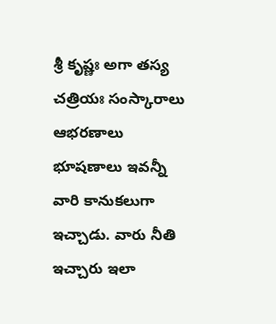శ్రీ కృష్ణః అగా తస్య చత్రియః సంస్కారాలు ఆభరణాలు భూషణాలు ఇవన్నీ వారి కానుకలుగా ఇచ్చాడు. వారు నీతి ఇచ్చారు ఇలా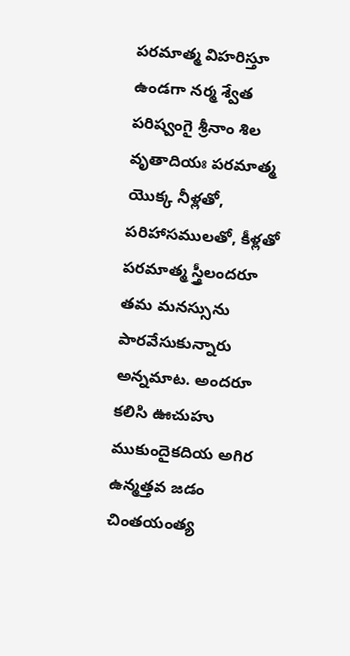పరమాత్మ విహరిస్తూ ఉండగా నర్మ శ్వేత పరిష్వంగై శ్రీనాం శిల వృతాదియః పరమాత్మ యొక్క నీళ్లతో, పరిహాసములతో, కీళ్లతో పరమాత్మ స్త్రీలందరూ తమ మనస్సును పారవేసుకున్నారు అన్నమాట. అందరూ కలిసి ఊచుహు ముకుందైకదియ అగిర ఉన్మత్తవ జడం చింతయంత్య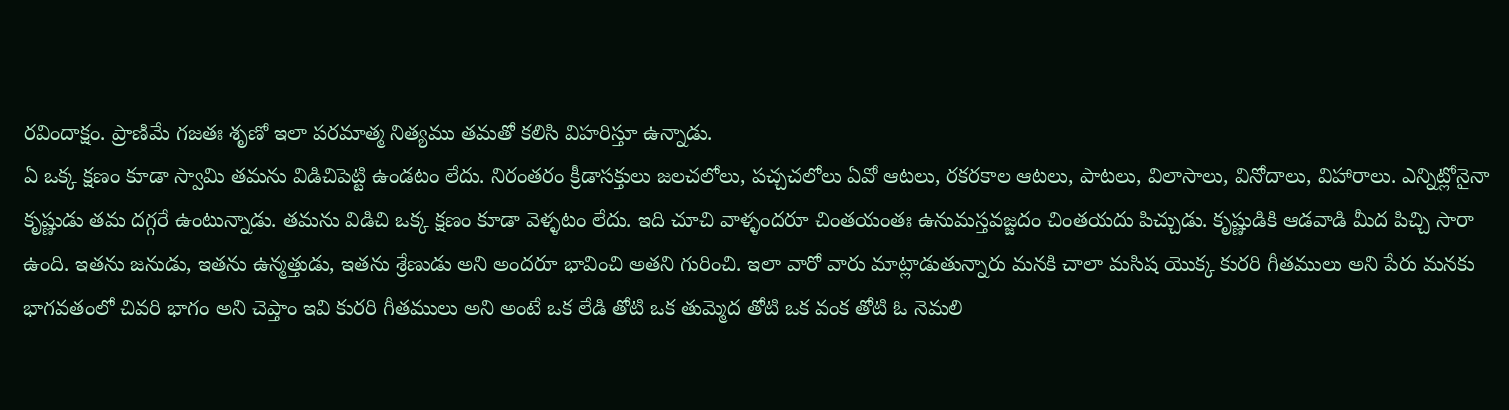రవిందాక్షం. ప్రాణిమే గజతః శృణో ఇలా పరమాత్మ నిత్యము తమతో కలిసి విహరిస్తూ ఉన్నాడు.
ఏ ఒక్క క్షణం కూడా స్వామి తమను విడిచిపెట్టి ఉండటం లేదు. నిరంతరం క్రీడాసక్తులు జలచలోలు, పచ్చచలోలు ఏవో ఆటలు, రకరకాల ఆటలు, పాటలు, విలాసాలు, వినోదాలు, విహారాలు. ఎన్నిట్లోనైనా కృష్ణుడు తమ దగ్గరే ఉంటున్నాడు. తమను విడిచి ఒక్క క్షణం కూడా వెళ్ళటం లేదు. ఇది చూచి వాళ్ళందరూ చింతయంతః ఉనుమస్తవజ్జదం చింతయదు పిచ్చుడు. కృష్ణుడికి ఆడవాడి మీద పిచ్చి సారా ఉంది. ఇతను జనుడు, ఇతను ఉన్మత్తుడు, ఇతను శ్రేణుడు అని అందరూ భావించి అతని గురించి. ఇలా వారో వారు మాట్లాడుతున్నారు మనకి చాలా మసిష యొక్క కురరి గీతములు అని పేరు మనకు భాగవతంలో చివరి భాగం అని చెప్తాం ఇవి కురరి గీతములు అని అంటే ఒక లేడి తోటి ఒక తుమ్మెద తోటి ఒక వంక తోటి ఓ నెమలి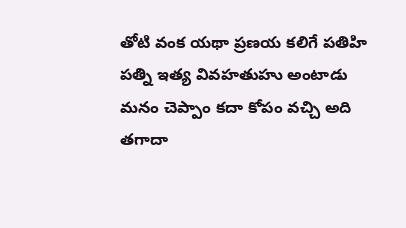తోటి వంక యథా ప్రణయ కలిగే పతిహి పత్ని ఇత్య వివహతుహు అంటాడు మనం చెప్పాం కదా కోపం వచ్చి అది తగాదా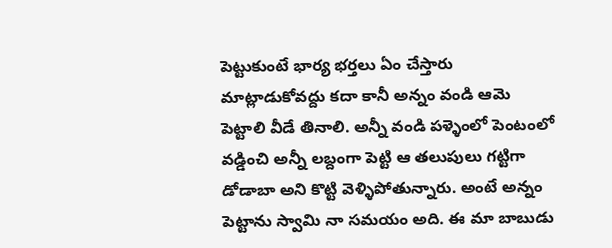పెట్టుకుంటే భార్య భర్తలు ఏం చేస్తారు మాట్లాడుకోవద్దు కదా కానీ అన్నం వండి ఆమె పెట్టాలి వీడే తినాలి. అన్నీ వండి పళ్ళెంలో పెంటంలో వడ్డించి అన్నీ లబ్దంగా పెట్టి ఆ తలుపులు గట్టిగా డోడాబా అని కొట్టి వెళ్ళిపోతున్నారు. అంటే అన్నం పెట్టాను స్వామి నా సమయం అది. ఈ మా బాబుడు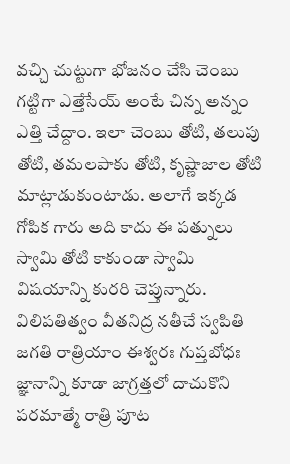వచ్చి చుట్టుగా భోజనం చేసి చెంబు గట్టిగా ఎత్తేసేయ్ అంటే చిన్న అన్నం ఎత్తి చేద్దాం. ఇలా చెంబు తోటి, తలుపు తోటి, తమలపాకు తోటి, కృష్ణాజాల తోటి మాట్లాడుకుంటాడు. అలాగే ఇక్కడ గోపిక గారు అది కాదు ఈ పత్నులు స్వామి తోటి కాకుండా స్వామి విషయాన్ని కురరి చెప్తున్నారు. విలిపతిత్వం వీతనిద్ర నతీచే స్వపితి జగతి రాత్రియాం ఈశ్వరః గుప్తబోధః జ్ఞానాన్ని కూడా జాగ్రత్తలో దాచుకొని పరమాత్మే రాత్రి పూట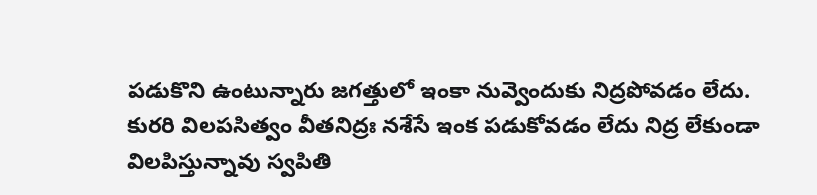పడుకొని ఉంటున్నారు జగత్తులో ఇంకా నువ్వెందుకు నిద్రపోవడం లేదు. కురరి విలపసిత్వం వీతనిద్రః నశేసే ఇంక పడుకోవడం లేదు నిద్ర లేకుండా విలపిస్తున్నావు స్వపితి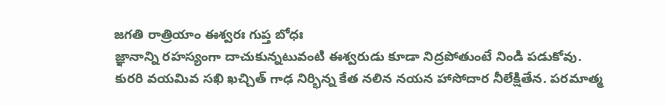జగతి రాత్రియాం ఈశ్వరః గుప్త బోధః
జ్ఞానాన్ని రహస్యంగా దాచుకున్నటువంటి ఈశ్వరుడు కూడా నిద్రపోతుంటే నిండి పడుకోవు. కురరి వయమివ సఖి ఖచ్చిత్ గాఢ నిర్భిన్న కేత నలిన నయన హాసోదార నీలేక్షితేన. పరమాత్మ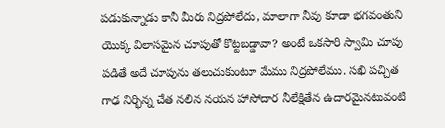పడుకున్నాడు కానీ మీరు నిద్రపోలేదు, మాలాగా నీవు కూడా భగవంతుని యొక్క విలాసమైన చూపుతో కొట్టబడ్డావా? అంటే ఒకసారి స్వామి చూపు పడితే అదే చూపును తలుచుకుంటూ మేము నిద్రపోలేము. సఖి పచ్చిత గాఢ నిర్భిన్న చేత నలిన నయన హాసోదార నీలేక్షితేన ఉదారమైనటువంటి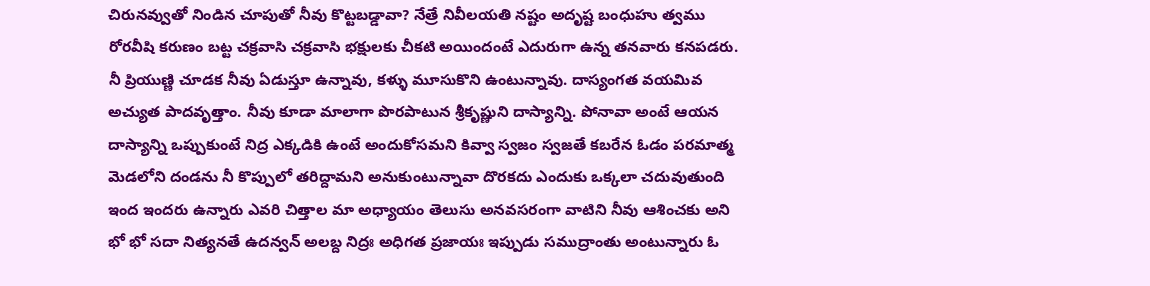చిరునవ్వుతో నిండిన చూపుతో నీవు కొట్టబడ్డావా? నేత్రే నివీలయతి నష్టం అదృష్ట బంధుహు త్వము రోరవీషి కరుణం బట్ట చక్రవాసి చక్రవాసి భక్షులకు చీకటి అయిందంటే ఎదురుగా ఉన్న తనవారు కనపడరు. నీ ప్రియుణ్ణి చూడక నీవు ఏడుస్తూ ఉన్నావు, కళ్ళు మూసుకొని ఉంటున్నావు. దాస్యంగత వయమివ అచ్యుత పాదవృత్తాం. నీవు కూడా మాలాగా పొరపాటున శ్రీకృష్ణుని దాస్యాన్ని. పోనావా అంటే ఆయన దాస్యాన్ని ఒప్పుకుంటే నిద్ర ఎక్కడికి ఉంటే అందుకోసమని కివ్వా స్వజం స్వజతే కబరేన ఓడం పరమాత్మ మెడలోని దండను నీ కొప్పులో తరిద్దామని అనుకుంటున్నావా దొరకదు ఎందుకు ఒక్కలా చదువుతుంది ఇంద ఇందరు ఉన్నారు ఎవరి చిత్తాల మా అధ్యాయం తెలుసు అనవసరంగా వాటిని నీవు ఆశించకు అని భో భో సదా నిత్యనతే ఉదన్వన్ అలబ్ద నిద్రః అధిగత ప్రజాయః ఇప్పుడు సముద్రాంతు అంటున్నారు ఓ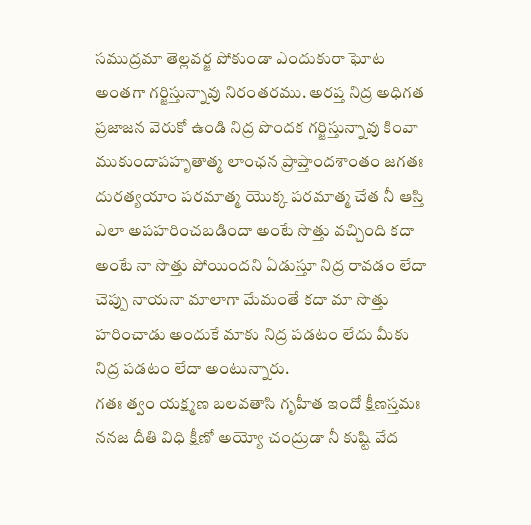సముద్రమా తెల్లవర్జ పోకుండా ఎందుకురా ఘోట అంతగా గర్జిస్తున్నావు నిరంతరము. అరప్త నిద్ర అధిగత ప్రజాజన వెరుకో ఉండి నిద్ర పొందక గర్జిస్తున్నావు కింవా ముకుందాపహృతాత్మ లాంఛన ప్రాప్తాందశాంతం జగతః దురత్యయాం పరమాత్మ యొక్క పరమాత్మ చేత నీ ఆస్తి ఎలా అపహరించబడిందా అంటే సొత్తు వచ్చింది కదా అంటే నా సొత్తు పోయిందని ఏడుస్తూ నిద్ర రావడం లేదా చెప్పు నాయనా మాలాగా మేమంతే కదా మా సొత్తు హరించాడు అందుకే మాకు నిద్ర పడటం లేదు మీకు నిద్ర పడటం లేదా అంటున్నారు.
గతః త్వం యక్ష్మణ బలవతాసి గృహీత ఇందో క్షీణస్తమః ననజ దీతి విధి క్షీణో అయ్యో చంద్రుడా నీ కుష్టి వేద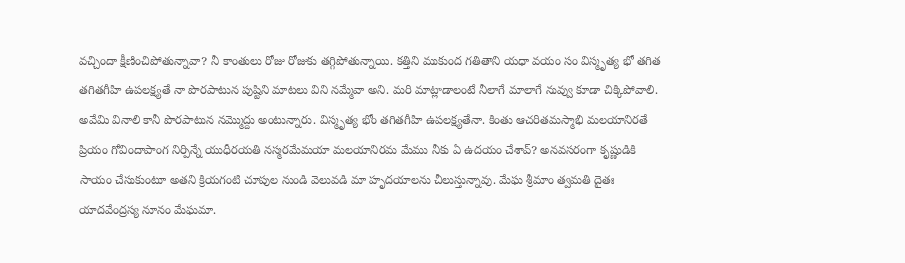వచ్చిందా క్షీణించిపోతున్నావా? నీ కాంతులు రోజు రోజుకు తగ్గిపోతున్నాయి. కత్తిని ముకుంద గతితాని యధా వయం సం విస్మృత్య భో తగిత తగితగీహి ఉపలక్ష్యతే నా పొరపాటున పుష్టిని మాటలు విని నమ్మేవా అని. మరి మాట్లాడాలంటే నీలాగే మాలాగే నువ్వు కూడా చిక్కిపోవాలి. అవేమి వినాలి కానీ పొరపాటున నమ్మొద్దు అంటున్నారు. విస్మృత్య భోం తగితగీహి ఉపలక్ష్యతేనా. కింతు ఆచరితమస్మాభి మలయానిరతే ప్రియం గోవిందాపాంగ నిర్పిన్నే యుధీరయతి నస్మరమేమయా మలయానిరమ మేము నీకు ఏ ఉదయం చేశావ్? అనవసరంగా కృష్ణుడికి సాయం చేసుకుంటూ అతని క్రియగంటి చూపుల నుండి వెలువడి మా హృదయాలను చీలుస్తున్నావు. మేఘ శ్రీమాం త్వమతి దైతః యాదవేంద్రస్య నూనం మేఘమా.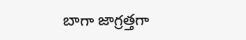బాగా జాగ్రత్తగా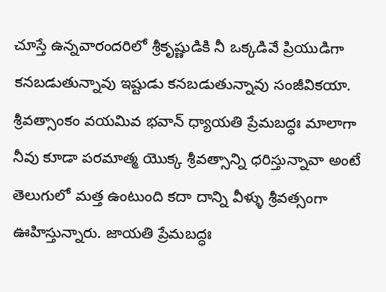చూస్తే ఉన్నవారందరిలో శ్రీకృష్ణుడికి నీ ఒక్కడివే ప్రియుడిగా కనబడుతున్నావు ఇష్టుడు కనబడుతున్నావు సంజీవికయా. శ్రీవత్సాంకం వయమివ భవాన్ ధ్యాయతి ప్రేమబద్ధః మాలాగా నీవు కూడా పరమాత్మ యొక్క శ్రీవత్సాన్ని ధరిస్తున్నావా అంటే తెలుగులో మత్త ఉంటుంది కదా దాన్ని వీళ్ళు శ్రీవత్సంగా ఊహిస్తున్నారు. జాయతి ప్రేమబద్ధః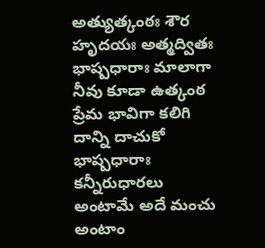అత్యుత్కంఠః శౌర హృదయః అత్మద్వితః భాష్పధారాః మాలాగా నీవు కూడా ఉత్కంఠ ప్రేమ భావిగా కలిగి దాన్ని దాచుకో భాష్పధారాః కన్నీరుధారలు అంటామే అదే మంచు అంటాం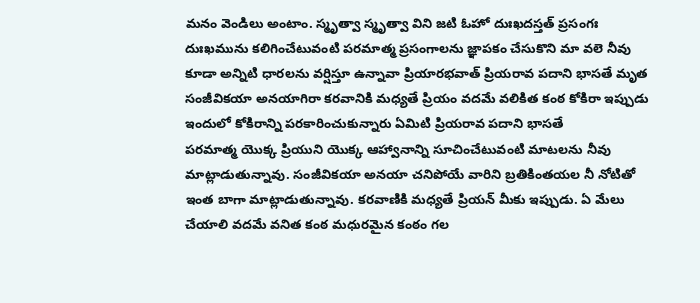మనం వెండిలు అంటాం. స్మృత్వా స్మృత్వా విని జటి ఓహో దుఃఖదస్తత్ ప్రసంగః దుఃఖమును కలిగించేటువంటి పరమాత్మ ప్రసంగాలను జ్ఞాపకం చేసుకొని మా వలె నీవు కూడా అన్నిటి ధారలను వర్షిస్తూ ఉన్నావా ప్రియారభవాత్ ప్రియరావ పదాని భాసతే మృత సంజీవికయా అనయాగిరా కరవానికి మధ్యతే ప్రియం వదమే వలికిత కంఠ కోకిరా ఇప్పుడు ఇందులో కోకిరాన్ని పరకారించుకున్నారు ఏమిటి ప్రియరావ పదాని భాసతే
పరమాత్మ యొక్క ప్రియుని యొక్క ఆహ్వానాన్ని సూచించేటువంటి మాటలను నీవు మాట్లాడుతున్నావు. సంజీవికయా అనయా చనిపోయే వారిని బ్రతికింతయల నీ నోటితో ఇంత బాగా మాట్లాడుతున్నావు. కరవాణికి మధ్యతే ప్రియన్ మీకు ఇప్పుడు. ఏ మేలు చేయాలి వదమే వనిత కంఠ మధురమైన కంఠం గల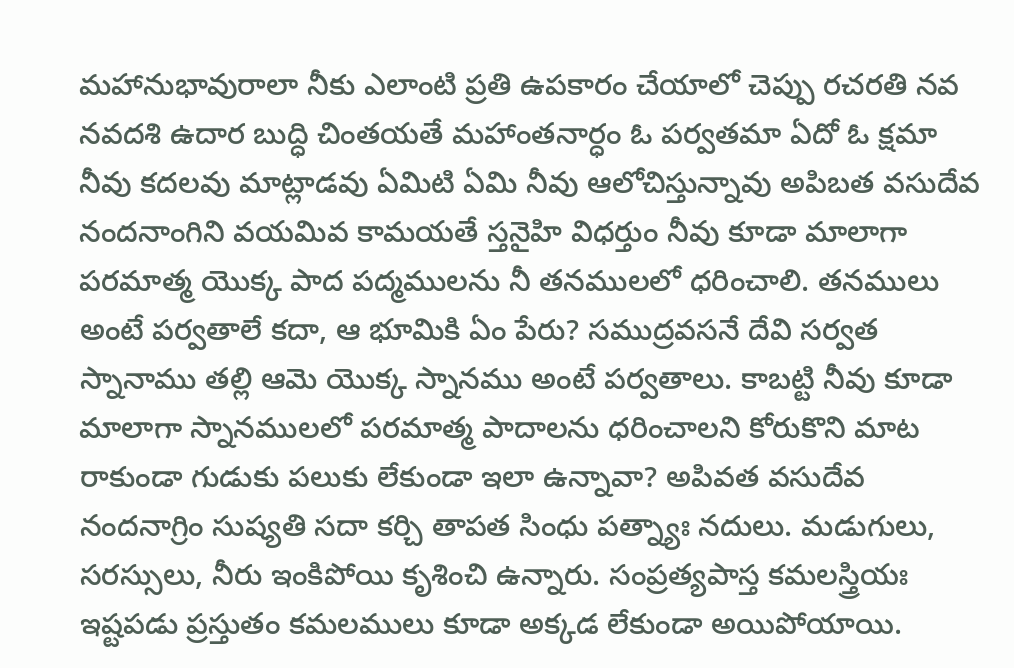మహానుభావురాలా నీకు ఎలాంటి ప్రతి ఉపకారం చేయాలో చెప్పు రచరతి నవ నవదశి ఉదార బుద్ధి చింతయతే మహాంతనార్ధం ఓ పర్వతమా ఏదో ఓ క్షమా నీవు కదలవు మాట్లాడవు ఏమిటి ఏమి నీవు ఆలోచిస్తున్నావు అపిబత వసుదేవ నందనాంగిని వయమివ కామయతే స్తనైహి విధర్తుం నీవు కూడా మాలాగా పరమాత్మ యొక్క పాద పద్మములను నీ తనములలో ధరించాలి. తనములు అంటే పర్వతాలే కదా, ఆ భూమికి ఏం పేరు? సముద్రవసనే దేవి సర్వత స్నానాము తల్లి ఆమె యొక్క స్నానము అంటే పర్వతాలు. కాబట్టి నీవు కూడా మాలాగా స్నానములలో పరమాత్మ పాదాలను ధరించాలని కోరుకొని మాట రాకుండా గుడుకు పలుకు లేకుండా ఇలా ఉన్నావా? అపివత వసుదేవ నందనాగ్రిం సుష్యతి సదా కర్చి తాపత సింధు పత్న్యాః నదులు. మడుగులు, సరస్సులు, నీరు ఇంకిపోయి కృశించి ఉన్నారు. సంప్రత్యపాస్త కమలస్త్రియః ఇష్టపడు ప్రస్తుతం కమలములు కూడా అక్కడ లేకుండా అయిపోయాయి.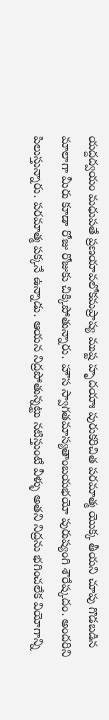యద్దద్వయం మధుపతే ప్రణయావలోకమప్రాప్య ముష్ట హృదయాః పురుకరిచిత పరమాత్మ యొక్క తీయని చూపు గొడబడిన మాలాగా మీరు కూడా రోజు రోజుకు చిక్కిపోతున్నారు. హౌస స్వాగతమాస్యతాంబయభయో పురుష్యంగి శౌరేష్కదం. అందరిని పిలుస్తున్నారు. పరమాత్మ పక్కనే ఉన్నాడు. ఆయన నిద్రపోతున్నట్టు నటిస్తుంటే వీళ్ళు అతని నిద్రను భగించలేక వియోగాన్ని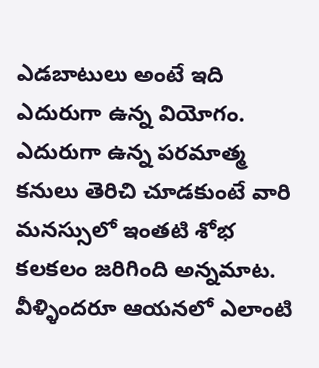ఎడబాటులు అంటే ఇది ఎదురుగా ఉన్న వియోగం. ఎదురుగా ఉన్న పరమాత్మ కనులు తెరిచి చూడకుంటే వారి మనస్సులో ఇంతటి శోభ కలకలం జరిగింది అన్నమాట. వీళ్ళిందరూ ఆయనలో ఎలాంటి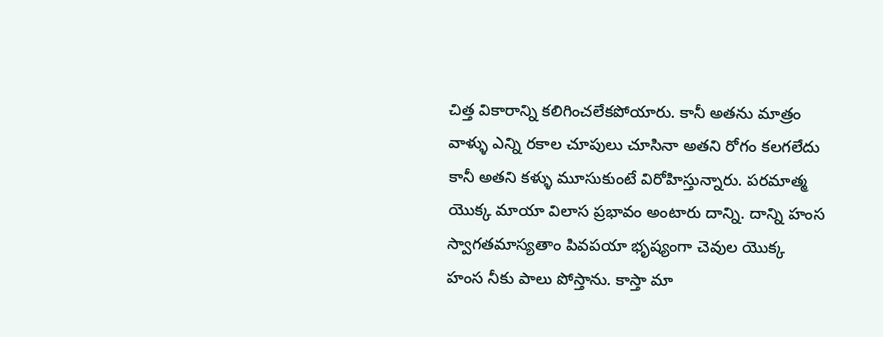చిత్త వికారాన్ని కలిగించలేకపోయారు. కానీ అతను మాత్రం
వాళ్ళు ఎన్ని రకాల చూపులు చూసినా అతని రోగం కలగలేదు కానీ అతని కళ్ళు మూసుకుంటే విరోహిస్తున్నారు. పరమాత్మ యొక్క మాయా విలాస ప్రభావం అంటారు దాన్ని. దాన్ని హంస స్వాగతమాస్యతాం పివపయా భృష్యంగా చెవుల యొక్క హంస నీకు పాలు పోస్తాను. కాస్తా మా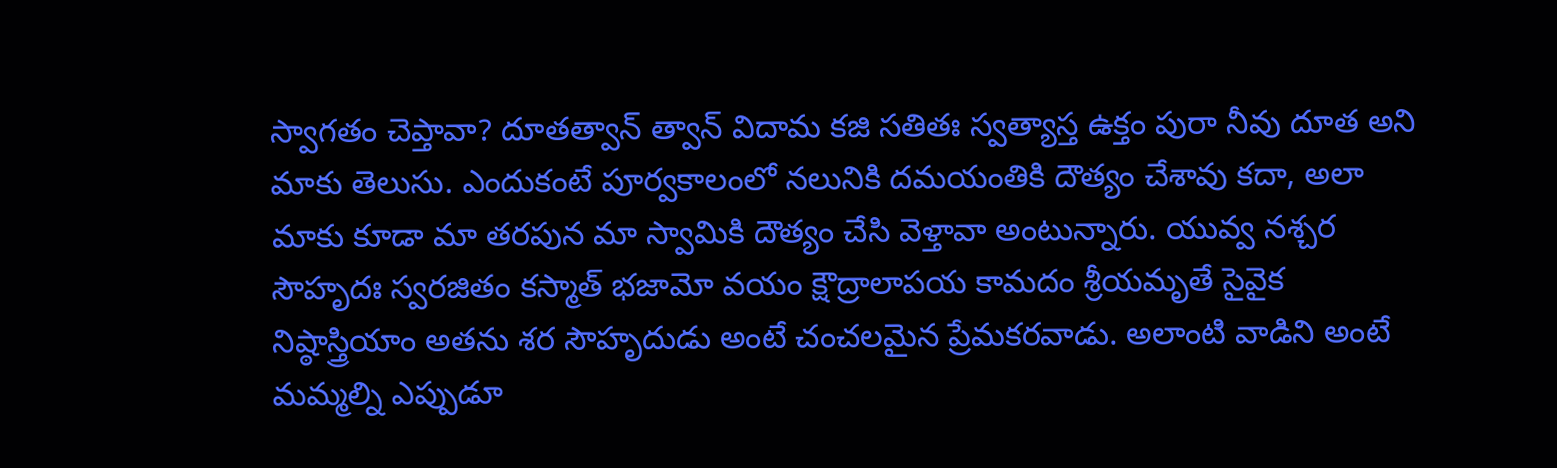స్వాగతం చెప్తావా? దూతత్వాన్ త్వాన్ విదామ కజి సతితః స్వత్యాస్త ఉక్తం పురా నీవు దూత అని మాకు తెలుసు. ఎందుకంటే పూర్వకాలంలో నలునికి దమయంతికి దౌత్యం చేశావు కదా, అలా మాకు కూడా మా తరపున మా స్వామికి దౌత్యం చేసి వెళ్తావా అంటున్నారు. యువ్వ నశ్చర సౌహృదః స్వరజితం కస్మాత్ భజామో వయం క్షౌద్రాలాపయ కామదం శ్రీయమృతే సైవైక నిష్ఠాస్త్రియాం అతను శర సౌహృదుడు అంటే చంచలమైన ప్రేమకరవాడు. అలాంటి వాడిని అంటే మమ్మల్ని ఎప్పుడూ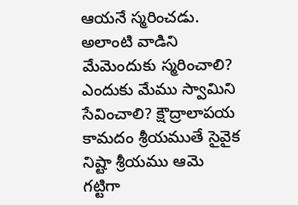ఆయనే స్మరించడు. అలాంటి వాడిని మేమెందుకు స్మరించాలి? ఎందుకు మేము స్వామిని సేవించాలి? క్షౌద్రాలాపయ కామదం శ్రీయముతే సైవైక నిష్టా శ్రీయము ఆమె గట్టిగా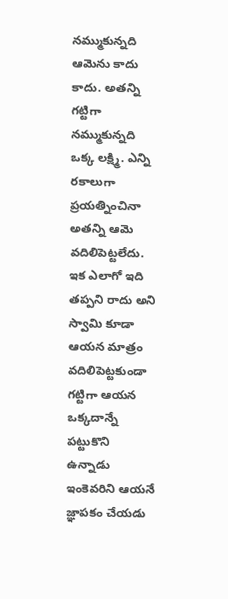నమ్ముకున్నది ఆమెను కాదు కాదు. అతన్ని గట్టిగా నమ్ముకున్నది ఒక్క లక్ష్మి. ఎన్ని రకాలుగా ప్రయత్నించినా అతన్ని ఆమె వదిలిపెట్టలేదు. ఇక ఎలాగో ఇది తప్పని రాదు అని స్వామి కూడా ఆయన మాత్రం వదిలిపెట్టకుండా గట్టిగా ఆయన ఒక్కదాన్నే పట్టుకొని ఉన్నాడు ఇంకెవరిని ఆయనే జ్ఞాపకం చేయడు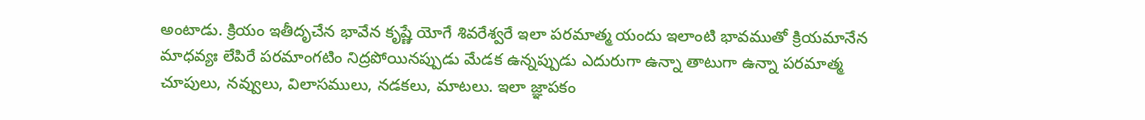అంటాడు. క్రియం ఇతీదృచేన భావేన కృష్ణే యోగే శివరేశ్వరే ఇలా పరమాత్మ యందు ఇలాంటి భావముతో క్రియమానేన మాధవ్యః లేపిరే పరమాంగటిం నిద్రపోయినప్పుడు మేడక ఉన్నప్పుడు ఎదురుగా ఉన్నా తాటుగా ఉన్నా పరమాత్మ చూపులు, నవ్వులు, విలాసములు, నడకలు, మాటలు. ఇలా జ్ఞాపకం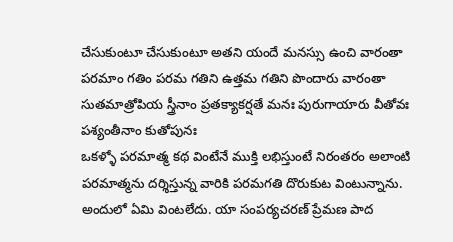చేసుకుంటూ చేసుకుంటూ అతని యందే మనస్సు ఉంచి వారంతా పరమాం గతిం పరమ గతిని ఉత్తమ గతిని పొందారు వారంతా సుతమాత్రోపియ స్త్రీనాం ప్రతక్యాకర్షతే మనః పురుగాయారు వీతోవః పశ్యంతీనాం కుతోపునః
ఒకళ్ళో పరమాత్మ కథ వింటేనే ముక్తి లభిస్తుంటే నిరంతరం అలాంటి పరమాత్మను దర్శిస్తున్న వారికి పరమగతి దొరుకుట వింటున్నాను. అందులో ఏమి వింటలేదు. యా సంపర్యచరణ్ ప్రేమణ పాద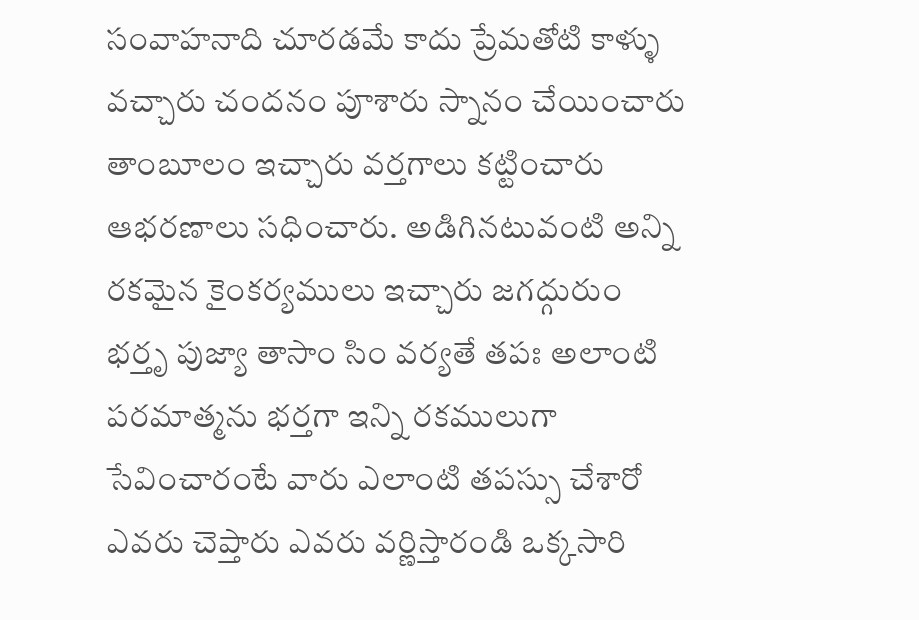సంవాహనాది చూరడమే కాదు ప్రేమతోటి కాళ్ళు వచ్చారు చందనం పూశారు స్నానం చేయించారు తాంబూలం ఇచ్చారు వర్తగాలు కట్టించారు ఆభరణాలు సధించారు. అడిగినటువంటి అన్ని రకమైన కైంకర్యములు ఇచ్చారు జగద్గురుం భర్తృ పుజ్యా తాసాం సిం వర్యతే తపః అలాంటి పరమాత్మను భర్తగా ఇన్ని రకములుగా సేవించారంటే వారు ఎలాంటి తపస్సు చేశారో ఎవరు చెప్తారు ఎవరు వర్ణిస్తారండి ఒక్కసారి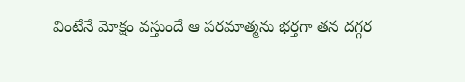వింటేనే మోక్షం వస్తుందే ఆ పరమాత్మను భర్తగా తన దగ్గర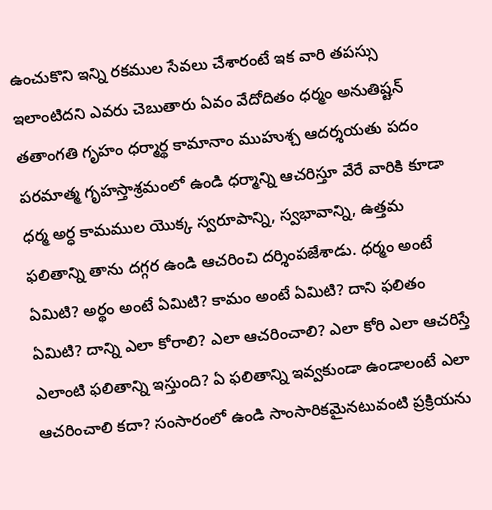ఉంచుకొని ఇన్ని రకముల సేవలు చేశారంటే ఇక వారి తపస్సు ఇలాంటిదని ఎవరు చెబుతారు ఏవం వేదోదితం ధర్మం అనుతిష్టన్ తతాంగతి గృహం ధర్మార్థ కామానాం ముహుశ్చ ఆదర్శయతు పదం పరమాత్మ గృహస్తాశ్రమంలో ఉండి ధర్మాన్ని ఆచరిస్తూ వేరే వారికి కూడా ధర్మ అర్ధ కామముల యొక్క స్వరూపాన్ని, స్వభావాన్ని, ఉత్తమ ఫలితాన్ని తాను దగ్గర ఉండి ఆచరించి దర్శింపజేశాడు. ధర్మం అంటే ఏమిటి? అర్థం అంటే ఏమిటి? కామం అంటే ఏమిటి? దాని ఫలితం ఏమిటి? దాన్ని ఎలా కోరాలి? ఎలా ఆచరించాలి? ఎలా కోరి ఎలా ఆచరిస్తే ఎలాంటి ఫలితాన్ని ఇస్తుంది? ఏ ఫలితాన్ని ఇవ్వకుండా ఉండాలంటే ఎలా ఆచరించాలి కదా? సంసారంలో ఉండి సాంసారికమైనటువంటి ప్రక్రియను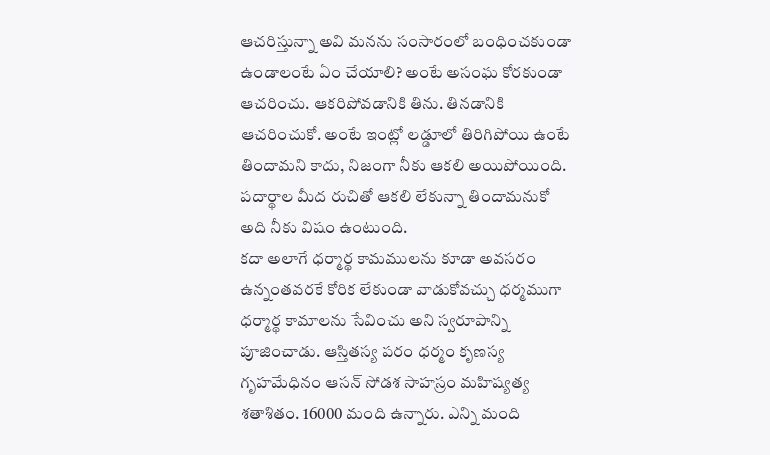ఆచరిస్తున్నా అవి మనను సంసారంలో బంధించకుండా ఉండాలంటే ఏం చేయాలి? అంటే అసంఘ కోరకుండా ఆచరించు. ఆకరిపోవడానికి తిను. తినడానికి ఆచరించుకో. అంటే ఇంట్లో లడ్డూలో తిరిగిపోయి ఉంటే తిందామని కాదు, నిజంగా నీకు ఆకలి అయిపోయింది. పదార్థాల మీద రుచితో ఆకలి లేకున్నా తిందామనుకో అది నీకు విషం ఉంటుంది.
కదా అలాగే ధర్మార్థ కామములను కూడా అవసరం ఉన్నంతవరకే కోరిక లేకుండా వాడుకోవచ్చు ధర్మముగా ధర్మార్థ కామాలను సేవించు అని స్వరూపాన్ని పూజించాడు. ఆస్తితస్య పరం ధర్మం కృణస్య గృహమేధినం ఆసన్ సోడశ సాహస్రం మహిష్యత్య శతాశితం. 16000 మంది ఉన్నారు. ఎన్ని మంది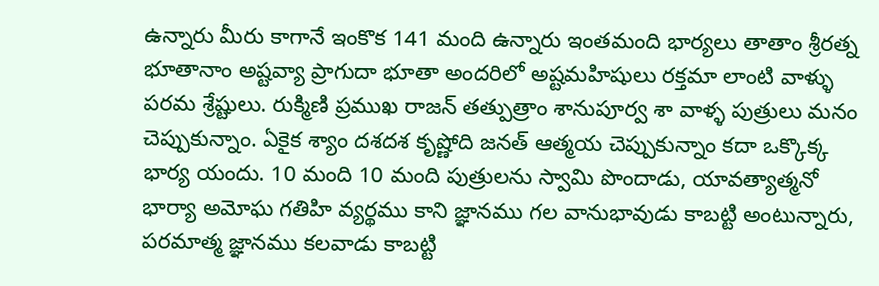ఉన్నారు మీరు కాగానే ఇంకొక 141 మంది ఉన్నారు ఇంతమంది భార్యలు తాతాం శ్రీరత్న భూతానాం అష్టవ్యా ప్రాగుదా భూతా అందరిలో అష్టమహిషులు రక్తమా లాంటి వాళ్ళు పరమ శ్రేష్టులు. రుక్మిణి ప్రముఖ రాజన్ తత్పుత్రాం శానుపూర్వ శా వాళ్ళ పుత్రులు మనం చెప్పుకున్నాం. ఏకైక శ్యాం దశదశ కృష్ణోది జనత్ ఆత్మయ చెప్పుకున్నాం కదా ఒక్కొక్క భార్య యందు. 10 మంది 10 మంది పుత్రులను స్వామి పొందాడు, యావత్యాత్మనో భార్యా అమోఘ గతిహి వ్యర్థము కాని జ్ఞానము గల వానుభావుడు కాబట్టి అంటున్నారు, పరమాత్మ జ్ఞానము కలవాడు కాబట్టి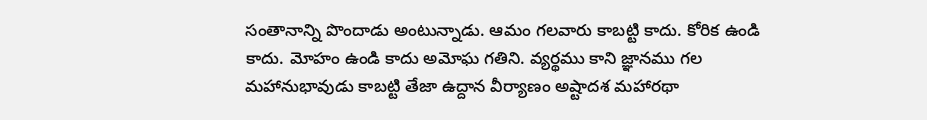సంతానాన్ని పొందాడు అంటున్నాడు. ఆమం గలవారు కాబట్టి కాదు. కోరిక ఉండి కాదు. మోహం ఉండి కాదు అమోఘ గతిని. వ్యర్థము కాని జ్ఞానము గల మహానుభావుడు కాబట్టి తేజా ఉద్దాన వీర్యాణం అష్టాదశ మహారథా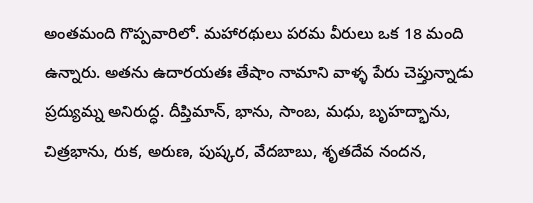అంతమంది గొప్పవారిలో. మహారథులు పరమ వీరులు ఒక 18 మంది ఉన్నారు. అతను ఉదారయతః తేషాం నామాని వాళ్ళ పేరు చెప్తున్నాడు ప్రద్యుమ్న అనిరుద్ధ. దీప్తిమాన్, భాను, సాంబ, మధు, బృహద్భాను, చిత్రభాను, రుక, అరుణ, పుష్కర, వేదబాబు, శృతదేవ నందన,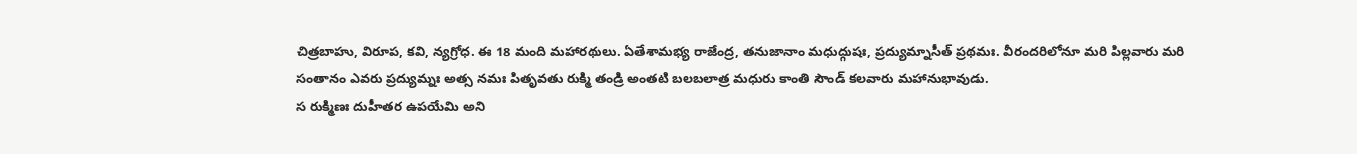చిత్రబాహు, విరూప, కవి, న్యగ్రోధ. ఈ 18 మంది మహారథులు. ఏతేశామభ్య రాజేంద్ర, తనుజానాం మధుద్గుషః, ప్రద్యుమ్నాసీత్ ప్రథమః. వీరందరిలోనూ మరి పిల్లవారు మరి సంతానం ఎవరు ప్రద్యుమ్నః అత్స నమః పితృవతు రుక్మి తండ్రి అంతటి బలబలాత్ర మధురు కాంతి సౌండ్ కలవారు మహానుభావుడు.
స రుక్మిణః దుహీతర ఉపయేమి అని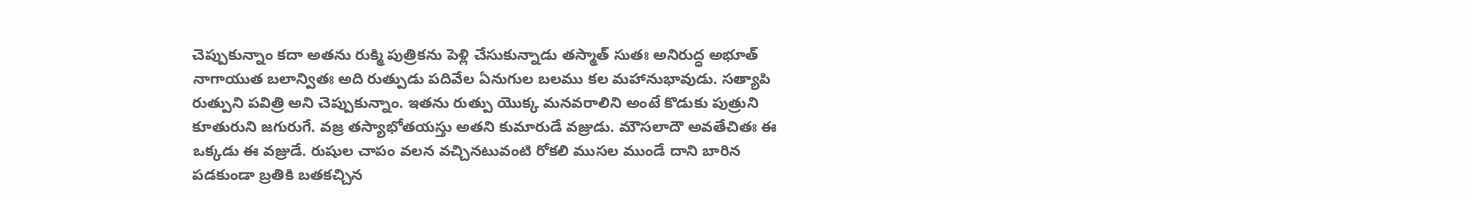చెప్పుకున్నాం కదా అతను రుక్మి పుత్రికను పెళ్లి చేసుకున్నాడు తస్మాత్ సుతః అనిరుద్ధ అభూత్ నాగాయుత బలాన్వితః అది రుత్పుడు పదివేల ఏనుగుల బలము కల మహానుభావుడు. సత్యాపి రుత్పుని పవిత్రి అని చెప్పుకున్నాం. ఇతను రుత్పు యొక్క మనవరాలిని అంటే కొడుకు పుత్రుని కూతురుని జగురుగే. వజ్ర తస్యాభోతయస్తు అతని కుమారుడే వజ్రుడు. మౌసలాదౌ అవతేచితః ఈ ఒక్కడు ఈ వజ్రుడే. రుషుల చాపం వలన వచ్చినటువంటి రోకలి ముసల ముండే దాని బారిన పడకుండా బ్రతికి బతకచ్చిన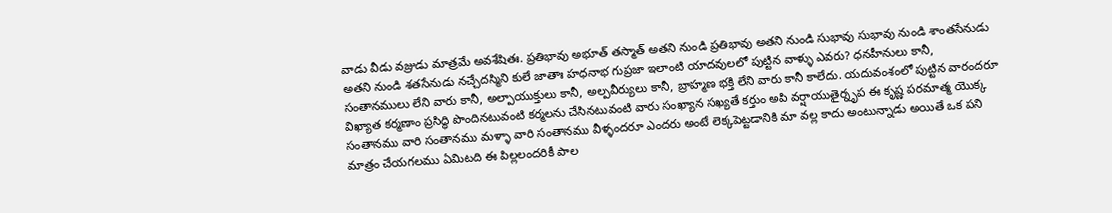వాడు వీడు వజ్రుడు మాత్రమే అవశేషితః. ప్రతిభావు అభూత్ తస్మాత్ అతని నుండి ప్రతిభావు అతని నుండి సుభావు సుభావు నుండి శాంతసేనుడు అతని నుండి శతసేనుడు నచ్చేదస్మిని కులే జాతాః హధనాభ గుప్రజా ఇలాంటి యాదవులలో పుట్టిన వాళ్ళు ఎవరు? ధనహీనులు కానీ, సంతానములు లేని వారు కానీ, అల్పాయుక్తులు కానీ, అల్పవీర్యులు కానీ, బ్రాహ్మణ భక్తి లేని వారు కానీ కాలేదు. యదువంశంలో పుట్టిన వారందరూ విఖ్యాత కర్మణాం ప్రసిద్ధి పొందినటువంటి కర్మలను చేసినటువంటి వారు సంఖ్యాన సఖ్యతే కర్తుం అపి వర్షాయుతైర్నృప ఈ కృష్ణ పరమాత్మ యొక్క సంతానము వారి సంతానము మళ్ళా వారి సంతానము వీళ్ళందరూ ఎందరు అంటే లెక్కపెట్టడానికి మా వల్ల కాదు అంటున్నాడు అయితే ఒక పని మాత్రం చేయగలము ఏమిటది ఈ పిల్లలందరికీ పాల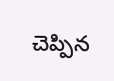చెప్పిన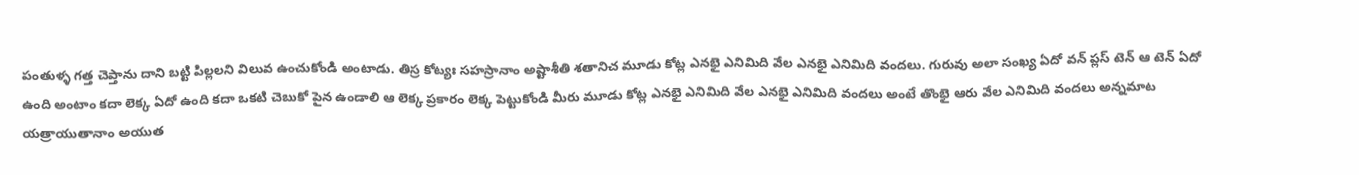పంతుళ్ళ గత్త చెప్తాను దాని బట్టి పిల్లలని విలువ ఉంచుకోండి అంటాడు. తిస్ర కోట్యః సహస్రానాం అష్టాశీతి శతానిచ మూడు కోట్ల ఎనభై ఎనిమిది వేల ఎనభై ఎనిమిది వందలు. గురువు అలా సంఖ్య ఏదో వన్ ప్లస్ టెన్ ఆ టెన్ ఏదో ఉంది అంటాం కదా లెక్క ఏదో ఉంది కదా ఒకటి చెబుకో పైన ఉండాలి ఆ లెక్క ప్రకారం లెక్క పెట్టుకోండి మీరు మూడు కోట్ల ఎనభై ఎనిమిది వేల ఎనభై ఎనిమిది వందలు అంటే తొంభై ఆరు వేల ఎనిమిది వందలు అన్నమాట
యత్రాయుతానాం అయుత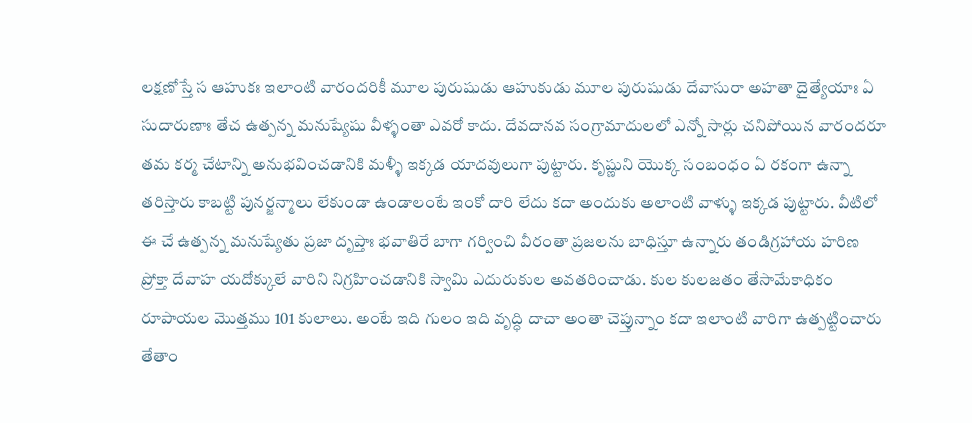లక్షణోస్తే స ఆహుకః ఇలాంటి వారందరికీ మూల పురుషుడు ఆహుకుడు మూల పురుషుడు దేవాసురా అహతా దైత్యేయాః ఏ సుదారుణాః తేచ ఉత్పన్న మనుష్యేషు వీళ్ళంతా ఎవరో కాదు. దేవదానవ సంగ్రామాదులలో ఎన్నో సార్లు చనిపోయిన వారందరూ తమ కర్మ చేటాన్ని అనుభవించడానికి మళ్ళీ ఇక్కడ యాదవులుగా పుట్టారు. కృష్ణుని యొక్క సంబంధం ఏ రకంగా ఉన్నా తరిస్తారు కాబట్టి పునర్జన్మాలు లేకుండా ఉండాలంటే ఇంకో దారి లేదు కదా అందుకు అలాంటి వాళ్ళు ఇక్కడ పుట్టారు. వీటిలో ఈ చే ఉత్పన్న మనుష్యేతు ప్రజా దృప్తాః భవాతిరే బాగా గర్వించి వీరంతా ప్రజలను బాధిస్తూ ఉన్నారు తండిగ్రహాయ హరిణ ప్రోక్తా దేవాహ యదోక్కులే వారిని నిగ్రహించడానికి స్వామి ఎదురుకుల అవతరించాడు. కుల కులజతం తేసామేకాధికం రూపాయల మొత్తము 101 కులాలు. అంటే ఇది గులం ఇది వృద్ధి దాచా అంతా చెప్తున్నాం కదా ఇలాంటి వారిగా ఉత్పట్టించారు తేతాం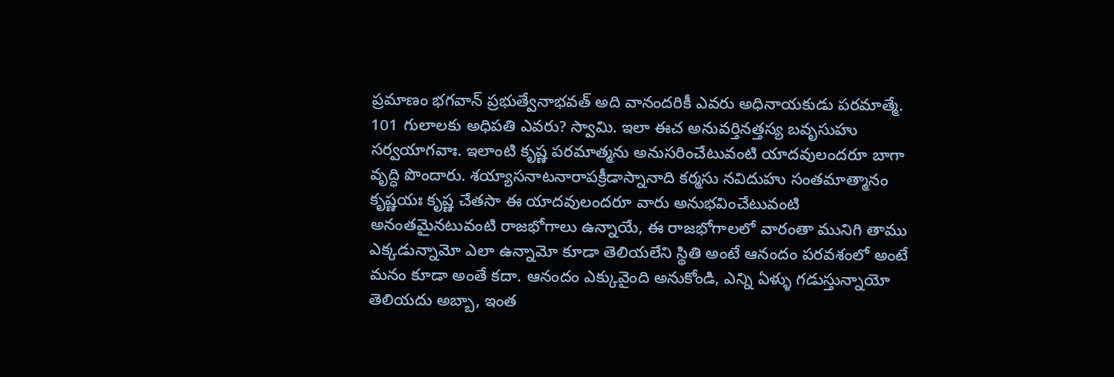ప్రమాణం భగవాన్ ప్రభుత్వేనాభవత్ అది వానందరికీ ఎవరు అధినాయకుడు పరమాత్మే. 101 గులాలకు అధిపతి ఎవరు? స్వామి. ఇలా ఈచ అనువర్తినత్తస్య బవృసుహు సర్వయాగవాః. ఇలాంటి కృష్ణ పరమాత్మను అనుసరించేటువంటి యాదవులందరూ బాగా వృద్ధి పొందారు. శయ్యాసనాటనారాపక్రీడాస్నానాది కర్మసు నవిదుహు సంతమాత్మానం కృష్ణయః కృష్ణ చేతసా ఈ యాదవులందరూ వారు అనుభవించేటువంటి అనంతమైనటువంటి రాజభోగాలు ఉన్నాయే, ఈ రాజభోగాలలో వారంతా మునిగి తాము ఎక్కడున్నామో ఎలా ఉన్నామో కూడా తెలియలేని స్థితి అంటే ఆనందం పరవశంలో అంటే మనం కూడా అంతే కదా. ఆనందం ఎక్కువైంది అనుకోండి, ఎన్ని ఏళ్ళు గడుస్తున్నాయో తెలియదు అబ్బా, ఇంత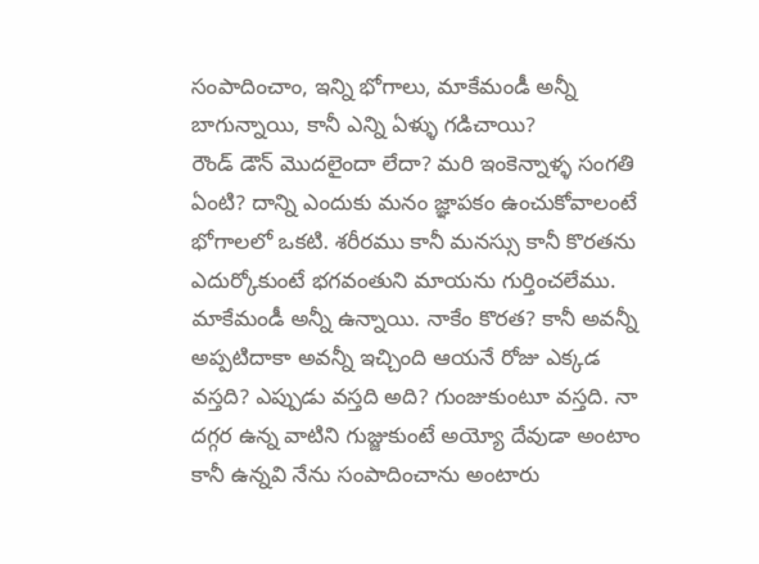సంపాదించాం, ఇన్ని భోగాలు, మాకేమండీ అన్నీ బాగున్నాయి, కానీ ఎన్ని ఏళ్ళు గడిచాయి?
రౌండ్ డౌన్ మొదలైందా లేదా? మరి ఇంకెన్నాళ్ళ సంగతి ఏంటి? దాన్ని ఎందుకు మనం జ్ఞాపకం ఉంచుకోవాలంటే భోగాలలో ఒకటి. శరీరము కానీ మనస్సు కానీ కొరతను ఎదుర్కోకుంటే భగవంతుని మాయను గుర్తించలేము. మాకేమండీ అన్నీ ఉన్నాయి. నాకేం కొరత? కానీ అవన్నీ అప్పటిదాకా అవన్నీ ఇచ్చింది ఆయనే రోజు ఎక్కడ వస్తది? ఎప్పుడు వస్తది అది? గుంజుకుంటూ వస్తది. నా దగ్గర ఉన్న వాటిని గుజ్జుకుంటే అయ్యో దేవుడా అంటాం కానీ ఉన్నవి నేను సంపాదించాను అంటారు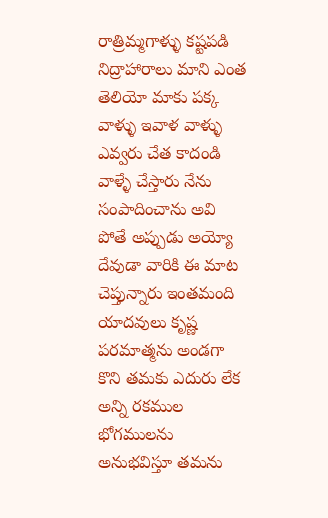రాత్రిమ్మగాళ్ళు కష్టపడి నిద్రాహారాలు మాని ఎంత తెలియో మాకు పక్క వాళ్ళు ఇవాళ వాళ్ళు ఎవ్వరు చేత కాదండి వాళ్ళే చేస్తారు నేను సంపాదించాను అవి పోతే అప్పుడు అయ్యో దేవుడా వారికి ఈ మాట చెప్తున్నారు ఇంతమంది యాదవులు కృష్ణ పరమాత్మను అండగా కొని తమకు ఎదురు లేక అన్ని రకముల భోగములను అనుభవిస్తూ తమను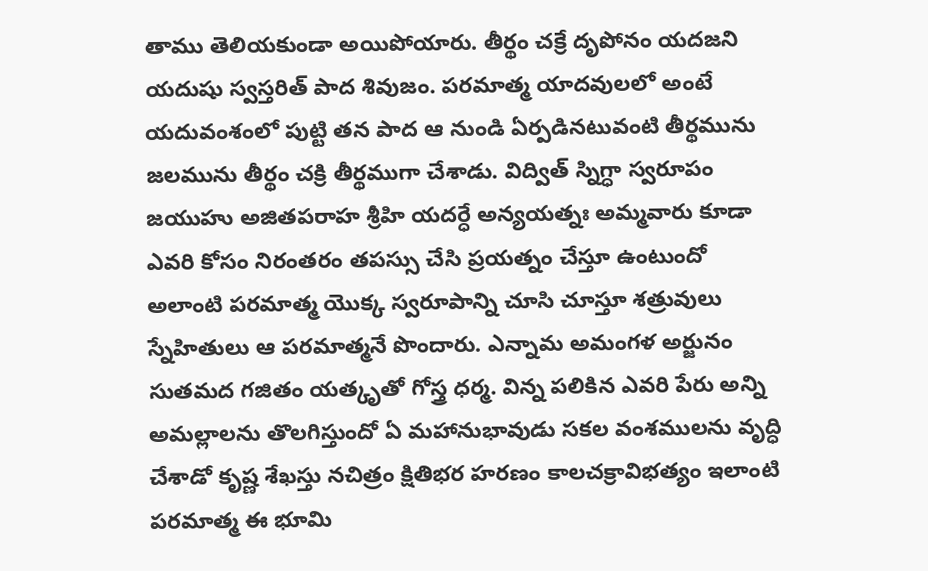తాము తెలియకుండా అయిపోయారు. తీర్థం చక్రే దృపోనం యదజని యదుషు స్వస్తరిత్ పాద శివుజం. పరమాత్మ యాదవులలో అంటే యదువంశంలో పుట్టి తన పాద ఆ నుండి ఏర్పడినటువంటి తీర్థమును జలమును తీర్థం చక్రి తీర్థముగా చేశాడు. విద్విత్ స్నిగ్ధా స్వరూపం జయుహు అజితపరాహ శ్రీహి యదర్ధే అన్యయత్నః అమ్మవారు కూడా ఎవరి కోసం నిరంతరం తపస్సు చేసి ప్రయత్నం చేస్తూ ఉంటుందో అలాంటి పరమాత్మ యొక్క స్వరూపాన్ని చూసి చూస్తూ శత్రువులు స్నేహితులు ఆ పరమాత్మనే పొందారు. ఎన్నామ అమంగళ అర్జునం సుతమద గజితం యత్కృతో గోస్త్ర ధర్మ. విన్న పలికిన ఎవరి పేరు అన్ని అమల్లాలను తొలగిస్తుందో ఏ మహానుభావుడు సకల వంశములను వృద్ధి చేశాడో కృష్ణ శేఖస్తు నచిత్రం క్షితిభర హరణం కాలచక్రావిభత్యం ఇలాంటి పరమాత్మ ఈ భూమి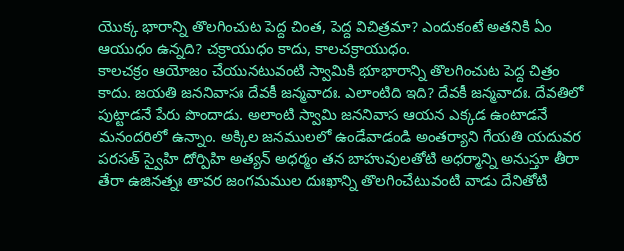యొక్క భారాన్ని తొలగించుట పెద్ద చింత, పెద్ద విచిత్రమా? ఎందుకంటే అతనికి ఏం ఆయుధం ఉన్నది? చక్రాయుధం కాదు, కాలచక్రాయుధం.
కాలచక్రం ఆయోజం చేయునటువంటి స్వామికి భూభారాన్ని తొలగించుట పెద్ద చిత్రం కాదు. జయతి జననివాసః దేవకీ జన్మవాదః. ఎలాంటిది ఇది? దేవకీ జన్మవాదః. దేవతిలో పుట్టాడనే పేరు పొందాడు. అలాంటి స్వామి జననివాస ఆయన ఎక్కడ ఉంటాడనే మనందరిలో ఉన్నాం. అక్కిల జనములలో ఉండేవాడండి అంతర్యాని గేయతి యదువర పరసత్ స్వైహి దోర్పిహి అత్యన్ అధర్మం తన బాహువులతోటి అధర్మాన్ని అనుస్తూ తీరా తేరా ఉజినత్నః తావర జంగమముల దుఃఖాన్ని తొలగించేటువంటి వాడు దేనితోటి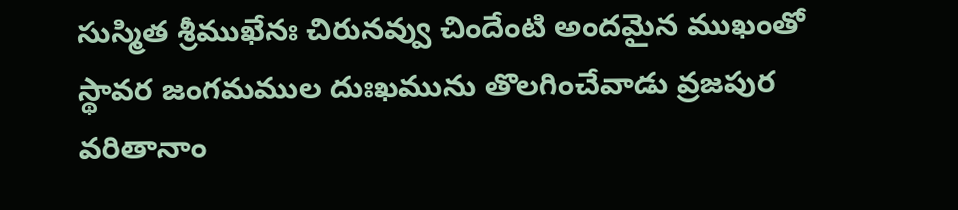సుస్మిత శ్రీముఖేనః చిరునవ్వు చిందేంటి అందమైన ముఖంతో స్థావర జంగమముల దుఃఖమును తొలగించేవాడు వ్రజపుర వరితానాం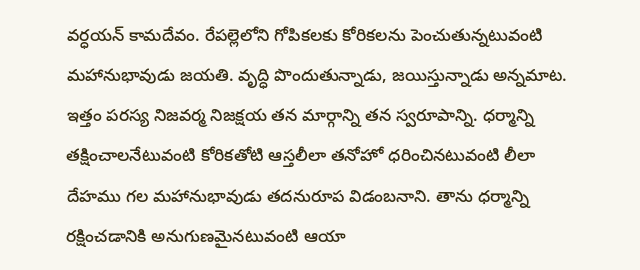వర్ధయన్ కామదేవం. రేపల్లెలోని గోపికలకు కోరికలను పెంచుతున్నటువంటి మహానుభావుడు జయతి. వృద్ధి పొందుతున్నాడు, జయిస్తున్నాడు అన్నమాట. ఇత్తం పరస్య నిజవర్మ నిజక్షయ తన మార్గాన్ని తన స్వరూపాన్ని. ధర్మాన్ని తక్షించాలనేటువంటి కోరికతోటి ఆస్తలీలా తనోహో ధరించినటువంటి లీలా దేహము గల మహానుభావుడు తదనురూప విడంబనాని. తాను ధర్మాన్ని రక్షించడానికి అనుగుణమైనటువంటి ఆయా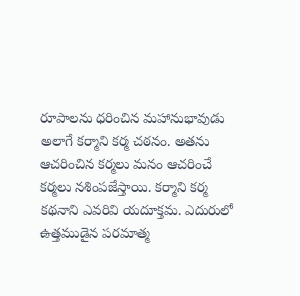రూపాలను ధరించిన మహానుభావుడు అలాగే కర్మాని కర్మ చఠనం. అతను ఆచరించిన కర్మలు మనం ఆచరించే కర్మలు నశింపజేస్తాయి. కర్మాని కర్మ కథనాని ఎవరివి యదూక్తమ. ఎదురులో ఉత్తముడైన పరమాత్మ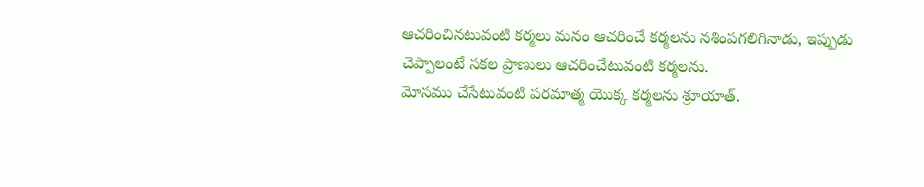ఆచరించినటువంటి కర్మలు మనం ఆచరించే కర్మలను నశింపగలిగినాడు, ఇప్పుడు చెప్పాలంటే సకల ప్రాణులు ఆచరించేటువంటి కర్మలను.
మోసము చేసేటువంటి పరమాత్మ యొక్క కర్మలను శ్రూయాత్.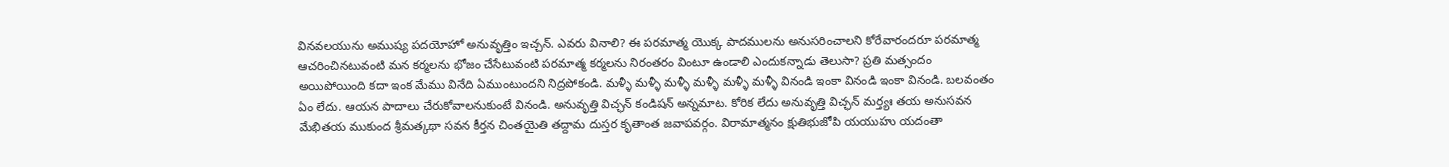వినవలయును అముష్య పదయోహో అనువృత్తిం ఇచ్చన్. ఎవరు వినాలి? ఈ పరమాత్మ యొక్క పాదములను అనుసరించాలని కోరేవారందరూ పరమాత్మ ఆచరించినటువంటి మన కర్మలను భోజం చేసేటువంటి పరమాత్మ కర్మలను నిరంతరం వింటూ ఉండాలి ఎందుకన్నాడు తెలుసా? ప్రతి మత్సందం అయిపోయింది కదా ఇంక మేము వినేది ఏముంటుందని నిద్రపోకండి. మళ్ళీ మళ్ళీ మళ్ళీ మళ్ళీ మళ్ళీ మళ్ళీ వినండి ఇంకా వినండి ఇంకా వినండి. బలవంతం ఏం లేదు. ఆయన పాదాలు చేరుకోవాలనుకుంటే వినండి. అనువృత్తి విచ్ఛన్ కండిషన్ అన్నమాట. కోరిక లేదు అనువృత్తి విచ్ఛన్ మర్త్యః తయ అనుసవన మేభితయ ముకుంద శ్రీమత్కథా సవన కీర్తన చింతయైతి తద్దామ దుస్తర కృతాంత జవాపవర్గం. విరామాత్మనం క్షుతిభుజోపి యయుహు యదంతా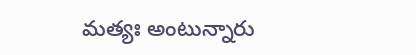మత్యః అంటున్నారు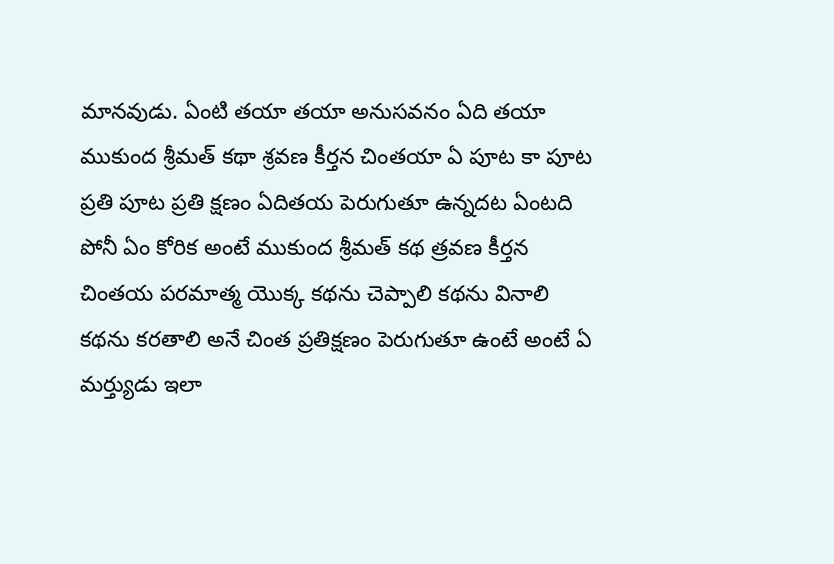మానవుడు. ఏంటి తయా తయా అనుసవనం ఏది తయా ముకుంద శ్రీమత్ కథా శ్రవణ కీర్తన చింతయా ఏ పూట కా పూట ప్రతి పూట ప్రతి క్షణం ఏదితయ పెరుగుతూ ఉన్నదట ఏంటది పోనీ ఏం కోరిక అంటే ముకుంద శ్రీమత్ కథ త్రవణ కీర్తన చింతయ పరమాత్మ యొక్క కథను చెప్పాలి కథను వినాలి కథను కరతాలి అనే చింత ప్రతిక్షణం పెరుగుతూ ఉంటే అంటే ఏ మర్త్యుడు ఇలా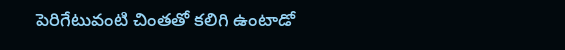పెరిగేటువంటి చింతతో కలిగి ఉంటాడో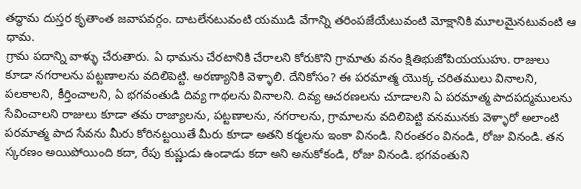తద్ధామ దుస్తర కృతాంత జవాపవర్గం. దాటలేనటువంటి యముడి వేగాన్ని తరింపజేయేటువంటి మోక్షానికి మూలమైనటువంటి ఆ ధామ.
గ్రామ పదాన్ని వాళ్ళు చేరుతారు. ఏ ధామను చేరటానికి చేరాలని కోరుకొని గ్రామాతు వనం క్షితిభుజోపియయుహు. రాజులు కూడా నగరాలను పట్టణాలను వదిలిపెట్టి. అరణ్యానికి వెళ్ళాలి. దేనికోసం? ఈ పరమాత్మ యొక్క చరితములు వినాలని, పలకాలని, కీర్తించాలని, ఏ భగవంతుడి దివ్య గాథలను వినాలని. దివ్య ఆచరణలను చూడాలని ఏ పరమాత్మ పాదపద్మములను సేవించాలని రాజులు కూడా తమ రాజ్యాలను, పట్టణాలను, నగరాలను, గ్రామాలను వదిలిపెట్టి వనమునకు వెళ్ళారో అలాంటి పరమాత్మ పాద సేవను మీరు కోరినట్టయితే మీరు కూడా అతని కర్మలను ఇంకా వినండి. నిరంతరం వినండి, రోజు వినండి. తన స్కరణం అయిపోయింది కదా, రేపు కుష్ణుడు ఉండాడు కదా అని అనుకోకండి, రోజు వినండి. భగవంతుని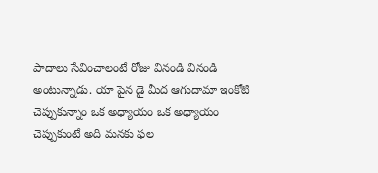పాదాలు సేవించాలంటే రోజు వినండి వినండి అంటున్నాడు. యా పైన డై మీద ఆగుదామా ఇంకోటి చెప్పుకున్నాం ఒక అధ్యాయం ఒక అధ్యాయం చెప్పుకుంటే అది మనకు ఫల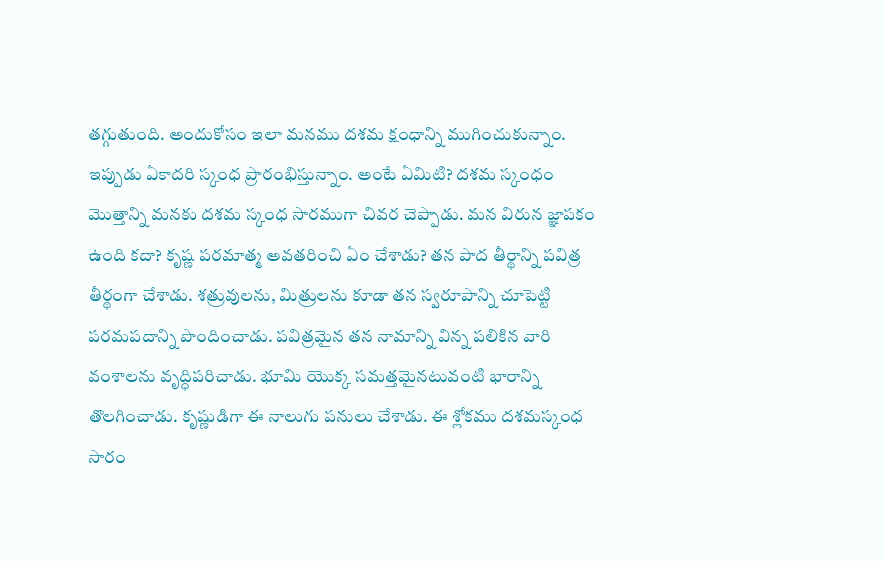తగ్గుతుంది. అందుకోసం ఇలా మనము దశమ క్షంధాన్ని ముగించుకున్నాం. ఇప్పుడు ఏకాదరి స్కంధ ప్రారంభిస్తున్నాం. అంటే ఏమిటి? దశమ స్కంధం మొత్తాన్ని మనకు దశమ స్కంధ సారముగా చివర చెప్పాడు. మన విరున జ్ఞాపకం ఉంది కదా? కృష్ణ పరమాత్మ అవతరించి ఏం చేశాడు? తన పాద తీర్థాన్ని పవిత్ర తీర్థంగా చేశాడు. శత్రువులను, మిత్రులను కూడా తన స్వరూపాన్ని చూపెట్టి పరమపదాన్ని పొందించాడు. పవిత్రమైన తన నామాన్ని విన్న పలికిన వారి వంశాలను వృద్ధిపరిచాడు. భూమి యొక్క సమత్తమైనటువంటి భారాన్ని తొలగించాడు. కృష్ణుడిగా ఈ నాలుగు పనులు చేశాడు. ఈ శ్లోకము దశమస్కంధ సారం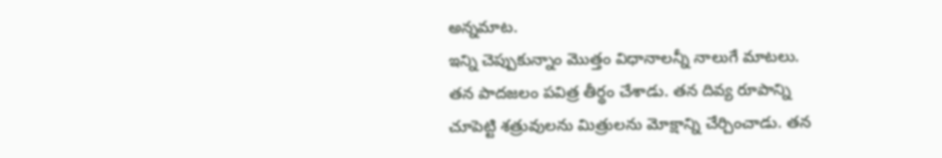అన్నమాట.
ఇన్ని చెప్పుకున్నాం మొత్తం విధానాలన్నీ నాలుగే మాటలు. తన పాదజలం పవిత్ర తీర్థం చేశాడు. తన దివ్య రూపాన్ని చూపెట్టి శత్రువులను మిత్రులను మోక్షాన్ని చేర్చించాడు. తన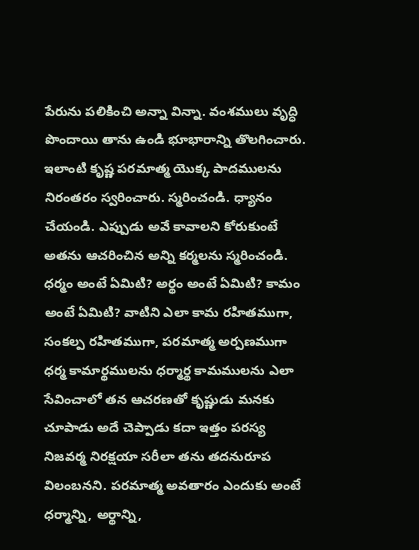పేరును పలికించి అన్నా విన్నా. వంశములు వృద్ధి పొందాయి తాను ఉండి భూభారాన్ని తొలగించారు. ఇలాంటి కృష్ణ పరమాత్మ యొక్క పాదములను నిరంతరం స్వరించారు. స్మరించండి. ధ్యానం చేయండి. ఎప్పుడు అవే కావాలని కోరుకుంటే అతను ఆచరించిన అన్ని కర్మలను స్మరించండి. ధర్మం అంటే ఏమిటి? అర్థం అంటే ఏమిటి? కామం అంటే ఏమిటి? వాటిని ఎలా కామ రహితముగా, సంకల్ప రహితముగా, పరమాత్మ అర్పణముగా ధర్మ కామార్థములను ధర్మార్థ కామములను ఎలా సేవించాలో తన ఆచరణతో కృష్ణుడు మనకు చూపాడు అదే చెప్పాడు కదా ఇత్తం పరస్య నిజవర్మ నిరక్షయా సరీలా తను తదనురూప విలంబనని. పరమాత్మ అవతారం ఎందుకు అంటే ధర్మాన్ని, అర్థాన్ని,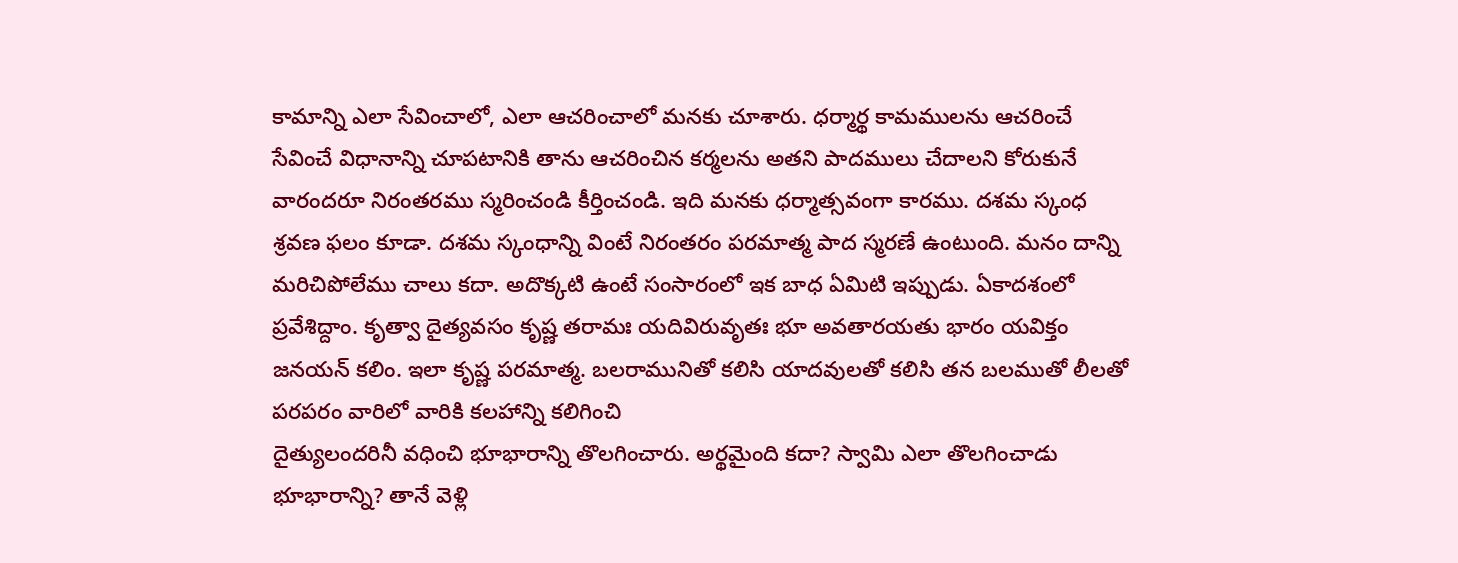కామాన్ని ఎలా సేవించాలో, ఎలా ఆచరించాలో మనకు చూశారు. ధర్మార్థ కామములను ఆచరించే సేవించే విధానాన్ని చూపటానికి తాను ఆచరించిన కర్మలను అతని పాదములు చేదాలని కోరుకునే వారందరూ నిరంతరము స్మరించండి కీర్తించండి. ఇది మనకు ధర్మాత్సవంగా కారము. దశమ స్కంధ శ్రవణ ఫలం కూడా. దశమ స్కంధాన్ని వింటే నిరంతరం పరమాత్మ పాద స్మరణే ఉంటుంది. మనం దాన్ని మరిచిపోలేము చాలు కదా. అదొక్కటి ఉంటే సంసారంలో ఇక బాధ ఏమిటి ఇప్పుడు. ఏకాదశంలో ప్రవేశిద్దాం. కృత్వా దైత్యవసం కృష్ణ తరామః యదివిరువృతః భూ అవతారయతు భారం యవిక్తం జనయన్ కలిం. ఇలా కృష్ణ పరమాత్మ. బలరామునితో కలిసి యాదవులతో కలిసి తన బలముతో లీలతో పరపరం వారిలో వారికి కలహాన్ని కలిగించి
దైత్యులందరినీ వధించి భూభారాన్ని తొలగించారు. అర్థమైంది కదా? స్వామి ఎలా తొలగించాడు భూభారాన్ని? తానే వెళ్లి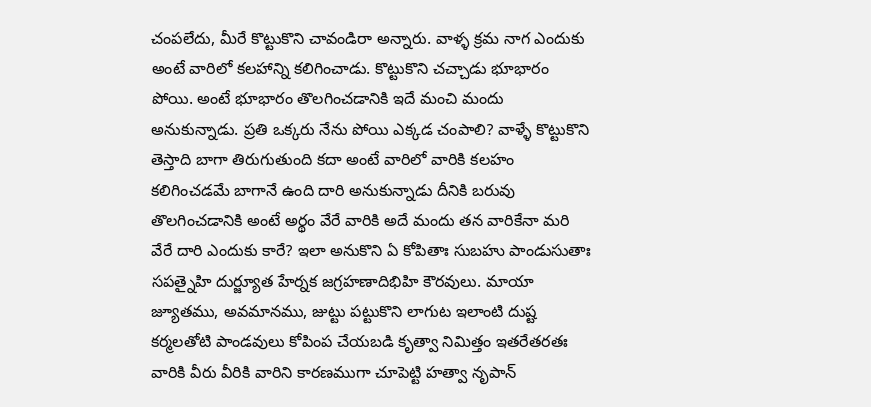చంపలేదు, మీరే కొట్టుకొని చావండిరా అన్నారు. వాళ్ళ క్రమ నాగ ఎందుకు అంటే వారిలో కలహాన్ని కలిగించాడు. కొట్టుకొని చచ్చాడు భూభారం పోయి. అంటే భూభారం తొలగించడానికి ఇదే మంచి మందు అనుకున్నాడు. ప్రతి ఒక్కరు నేను పోయి ఎక్కడ చంపాలి? వాళ్ళే కొట్టుకొని తెస్తాది బాగా తిరుగుతుంది కదా అంటే వారిలో వారికి కలహం కలిగించడమే బాగానే ఉంది దారి అనుకున్నాడు దీనికి బరువు తొలగించడానికి అంటే అర్థం వేరే వారికి అదే మందు తన వారికేనా మరి వేరే దారి ఎందుకు కారే? ఇలా అనుకొని ఏ కోపితాః సుబహు పాండుసుతాః సపత్నైహి దుర్జ్యూత హేర్నక జగ్రహణాదిభిహి కౌరవులు. మాయా జ్యూతము, అవమానము, జుట్టు పట్టుకొని లాగుట ఇలాంటి దుష్ట కర్మలతోటి పాండవులు కోపింప చేయబడి కృత్వా నిమిత్తం ఇతరేతరతః వారికి వీరు వీరికి వారిని కారణముగా చూపెట్టి హత్వా నృపాన్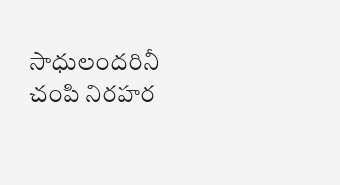సాధులందరినీ చంపి నిరహర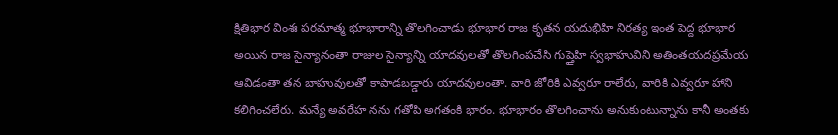క్షితిభార వింశః పరమాత్మ భూభారాన్ని తొలగించాడు భూభార రాజ కృతన యదుభిహి నిరత్య ఇంత పెద్ద భూభార అయిన రాజ సైన్యానంతా రాజుల సైన్యాన్ని యాదవులతో తొలగింపచేసి గుప్తైహి స్వభాహువిని అతింతయదప్రమేయ ఆవిడంతా తన బాహువులతో కాపాడబడ్డారు యాదవులంతా. వారి జోరికి ఎవ్వరూ రాలేరు, వారికి ఎవ్వరూ హాని కలిగించలేరు. మన్యే అవరేహ నను గతోపి అగతంకి భారం. భూభారం తొలగించాను అనుకుంటున్నాను కానీ అంతకు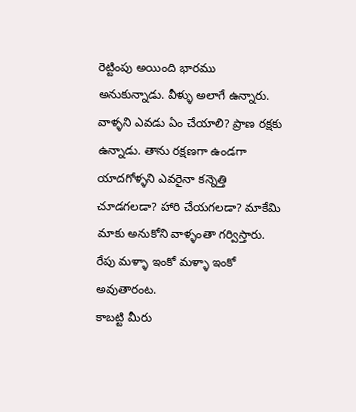రెట్టింపు అయింది భారము అనుకున్నాడు. వీళ్ళు అలాగే ఉన్నారు. వాళ్ళని ఎవడు ఏం చేయాలి? ప్రాణ రక్షకు ఉన్నాడు. తాను రక్షణగా ఉండగా యాదగోళ్ళని ఎవరైనా కన్నెత్తి చూడగలడా? హారి చేయగలడా? మాకేమి మాకు అనుకోని వాళ్ళంతా గర్విస్తారు. రేపు మళ్ళా ఇంకో మళ్ళా ఇంకో అవుతారంట.
కాబట్టి మీరు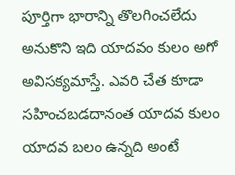పూర్తిగా భారాన్ని తొలగించలేదు అనుకొని ఇది యాదవం కులం అగో అవిసక్యమాస్తే. ఎవరి చేత కూడా సహించబడదానంత యాదవ కులం యాదవ బలం ఉన్నది అంటే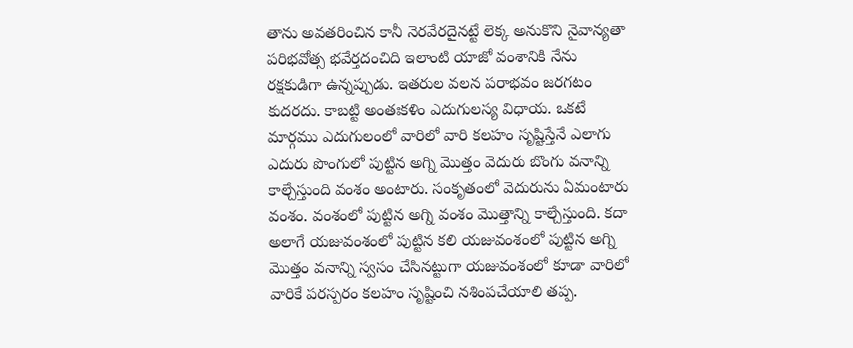తాను అవతరించిన కానీ నెరవేరదైనట్టే లెక్క అనుకొని నైవాన్యతా పరిభవోత్స భవేర్తదంచిది ఇలాంటి యాజో వంశానికి నేను రక్షకుడిగా ఉన్నప్పుడు. ఇతరుల వలన పరాభవం జరగటం కుదరదు. కాబట్టి అంతఃకళిం ఎదుగులస్య విధాయ. ఒకటే మార్గము ఎదుగులంలో వారిలో వారి కలహం సృష్టిస్తేనే ఎలాగు ఎదురు పొంగులో పుట్టిన అగ్ని మొత్తం వెదురు బొంగు వనాన్ని కాల్చేస్తుంది వంశం అంటారు. సంకృతంలో వెదురును ఏమంటారు వంశం. వంశంలో పుట్టిన అగ్ని వంశం మొత్తాన్ని కాల్చేస్తుంది. కదా అలాగే యజువంశంలో పుట్టిన కలి యజువంశంలో పుట్టిన అగ్ని మొత్తం వనాన్ని స్వసం చేసినట్టుగా యజువంశంలో కూడా వారిలో వారికే పరస్పరం కలహం సృష్టించి నశింపచేయాలి తప్ప.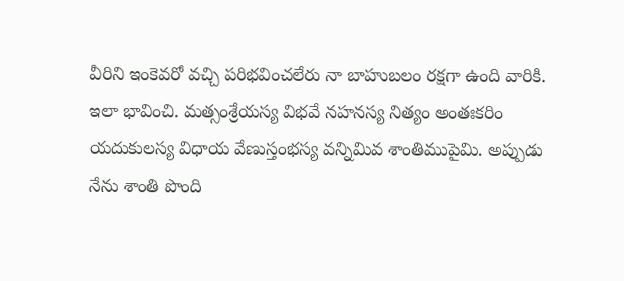వీరిని ఇంకెవరో వచ్చి పరిభవించలేరు నా బాహుబలం రక్షగా ఉంది వారికి. ఇలా భావించి. మత్సంశ్రేయస్య విభవే నహనస్య నిత్యం అంతఃకరిం యదుకులస్య విధాయ వేణుస్తంభస్య వన్నిమివ శాంతిముపైమి. అప్పుడు నేను శాంతి పొంది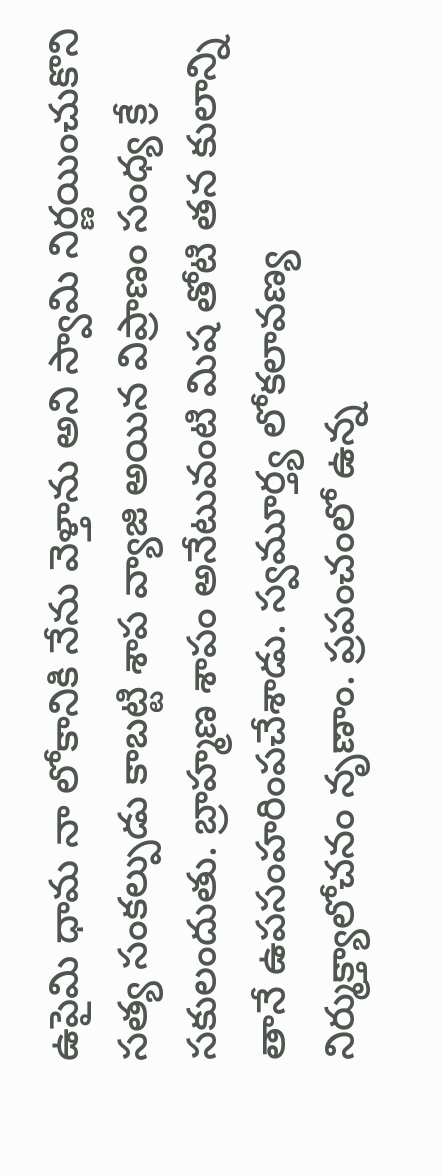ఉపైమి ధామ నా లోకానికి నేను వెళ్తాను అని స్వామి నిర్ణయించుకొని సత్య సంకల్పుడు కాబట్టి శాప వ్యాజి అయిన విప్రాణం సంధ్య క్రే సకులందుతు. బ్రాహ్మణ శాపం అనేటువంటి మిష తోటి తన కులాన్ని తానే ఉపసంహరింపచేశాడు. స్వమూర్త్య లోకలావణ్య నిర్ముక్త్యాలోచనం నృణాం. ప్రపంచంలో ఉన్న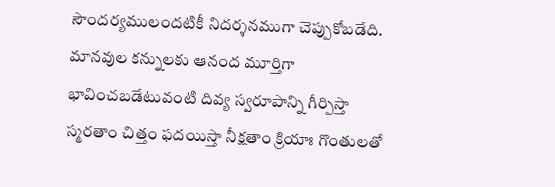సౌందర్యములందటికీ నిదర్శనముగా చెప్పుకోబడేది. మానవుల కన్నులకు ఆనంద మూర్తిగా భావించబడేటువంటి దివ్య స్వరూపాన్ని గీర్పిస్తా స్మరతాం చిత్తం ఫదయిస్తా నీక్షతాం క్రియాః గొంతులతో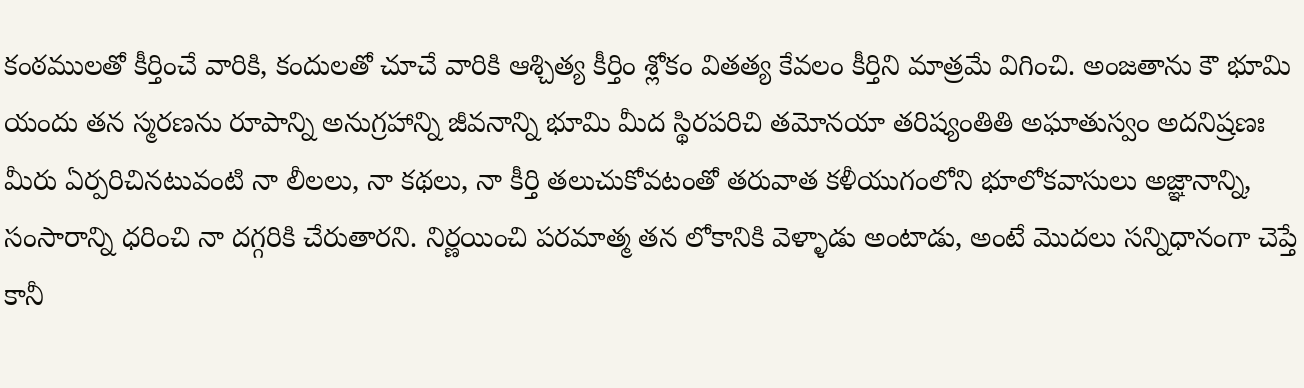కంఠములతో కీర్తించే వారికి, కందులతో చూచే వారికి ఆశ్చిత్య కీర్తిం శ్లోకం వితత్య కేవలం కీర్తిని మాత్రమే విగించి. అంజతాను కౌ భూమి యందు తన స్మరణను రూపాన్ని అనుగ్రహాన్ని జీవనాన్ని భూమి మీద స్థిరపరిచి తమోనయా తరిష్యంతితి అఘాతుస్వం అదనిష్రణః మీరు ఏర్పరిచినటువంటి నా లీలలు, నా కథలు, నా కీర్తి తలుచుకోవటంతో తరువాత కళీయుగంలోని భూలోకవాసులు అజ్ఞానాన్ని, సంసారాన్ని ధరించి నా దగ్గరికి చేరుతారని. నిర్ణయించి పరమాత్మ తన లోకానికి వెళ్ళాడు అంటాడు, అంటే మొదలు సన్నిధానంగా చెప్తే కానీ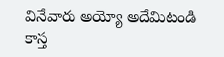వినేవారు అయ్యో అదేమిటండి కాస్త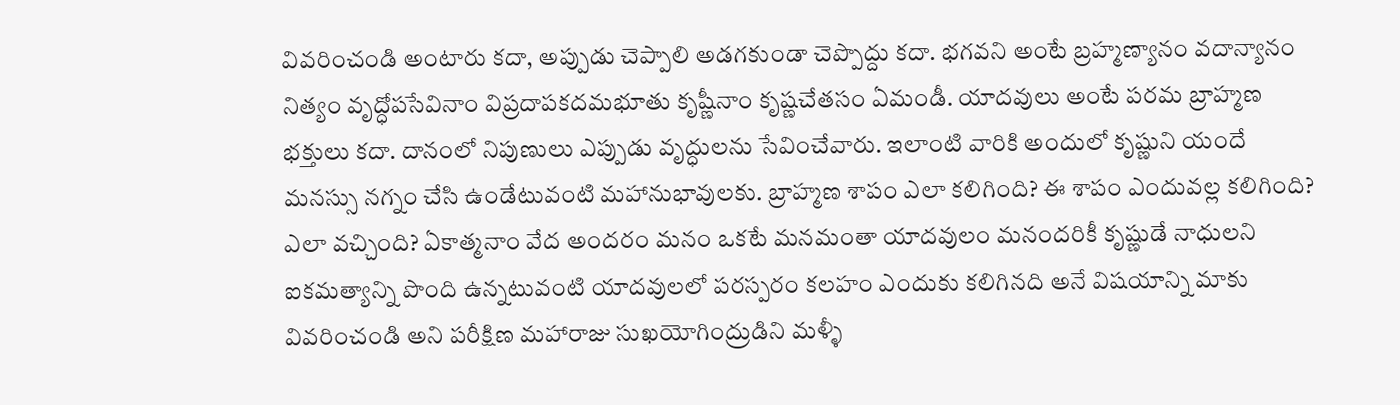వివరించండి అంటారు కదా, అప్పుడు చెప్పాలి అడగకుండా చెప్పొద్దు కదా. భగవని అంటే బ్రహ్మణ్యానం వదాన్యానం నిత్యం వృద్ధోపసేవినాం విప్రదాపకదమభూతు కృష్ణీనాం కృష్ణచేతసం ఏమండీ. యాదవులు అంటే పరమ బ్రాహ్మణ భక్తులు కదా. దానంలో నిపుణులు ఎప్పుడు వృద్ధులను సేవించేవారు. ఇలాంటి వారికి అందులో కృష్ణుని యందే మనస్సు నగ్నం చేసి ఉండేటువంటి మహానుభావులకు. బ్రాహ్మణ శాపం ఎలా కలిగింది? ఈ శాపం ఎందువల్ల కలిగింది? ఎలా వచ్చింది? ఏకాత్మనాం వేద అందరం మనం ఒకటే మనమంతా యాదవులం మనందరికీ కృష్ణుడే నాధులని ఐకమత్యాన్ని పొంది ఉన్నటువంటి యాదవులలో పరస్పరం కలహం ఎందుకు కలిగినది అనే విషయాన్ని మాకు వివరించండి అని పరీక్షిణ మహారాజు సుఖయోగింద్రుడిని మళ్ళీ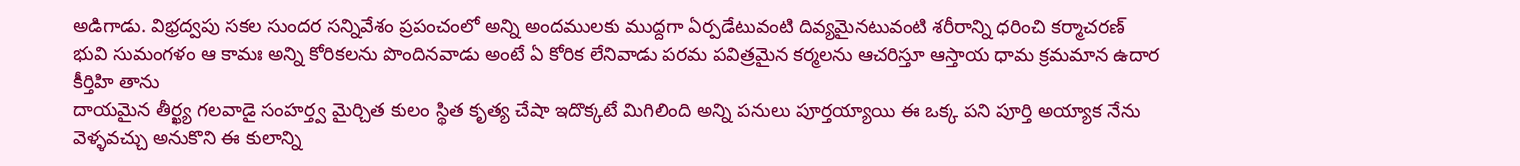అడిగాడు. విభ్రద్వపు సకల సుందర సన్నివేశం ప్రపంచంలో అన్ని అందములకు ముద్దగా ఏర్పడేటువంటి దివ్యమైనటువంటి శరీరాన్ని ధరించి కర్మాచరణ్ భువి సుమంగళం ఆ కామః అన్ని కోరికలను పొందినవాడు అంటే ఏ కోరిక లేనివాడు పరమ పవిత్రమైన కర్మలను ఆచరిస్తూ ఆస్తాయ ధామ క్రమమాన ఉదార కీర్తిహి తాను
దాయమైన తీర్ఖ్య గలవాడై సంహర్త్వ మైర్చిత కులం స్థిత కృత్య చేషా ఇదొక్కటే మిగిలింది అన్ని పనులు పూర్తయ్యాయి ఈ ఒక్క పని పూర్తి అయ్యాక నేను వెళ్ళవచ్చు అనుకొని ఈ కులాన్ని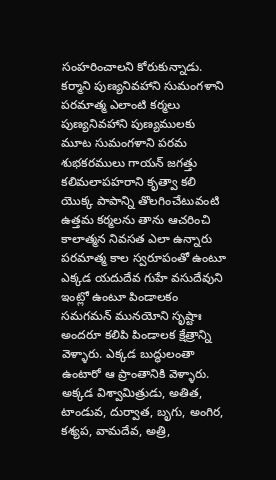సంహరించాలని కోరుకున్నాడు. కర్మాని పుణ్యనివహాని సుమంగళాని పరమాత్మ ఎలాంటి కర్మలు పుణ్యనివహాని పుణ్యములకు మూట సుమంగళాని పరమ శుభకరములు గాయన్ జగత్తు కలిమలాపహరాని కృత్వా కలి యొక్క పాపాన్ని తొలగించేటువంటి ఉత్తమ కర్మలను తాను ఆచరించి కాలాత్మన నివసత ఎలా ఉన్నారు పరమాత్మ కాల స్వరూపంతో ఉంటూ ఎక్కడ యదుదేవ గుహే వసుదేవుని ఇంట్లో ఉంటూ పిండాలకం సమగమన్ మునయోని సృష్టాః అందరూ కలిపి పిండాలక క్షేత్రాన్ని వెళ్ళారు. ఎక్కడ బుద్ధులంతా ఉంటారో ఆ ప్రాంతానికి వెళ్ళారు. అక్కడ విశ్వామిత్రుడు, అతిత, టాండువ, దుర్వాత, బృగు, అంగిర, కశ్యప, వామదేవ, అత్రి,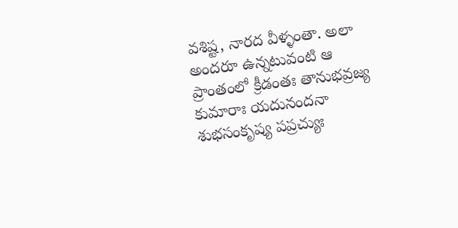వశిష్ట, నారద వీళ్ళంతా. అలా అందరూ ఉన్నటువంటి ఆ ప్రాంతంలో క్రీడంతః తానుభవ్రజ్య కుమారాః యదునందనా శుభసంకృష్య పప్రచ్యుః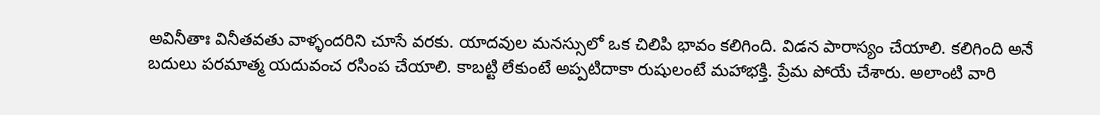అవినీతాః వినీతవతు వాళ్ళందరిని చూసే వరకు. యాదవుల మనస్సులో ఒక చిలిపి భావం కలిగింది. విడన పారాస్యం చేయాలి. కలిగింది అనే బదులు పరమాత్మ యదువంచ రసింప చేయాలి. కాబట్టి లేకుంటే అప్పటిదాకా రుషులంటే మహాభక్తి. ప్రేమ పోయే చేశారు. అలాంటి వారి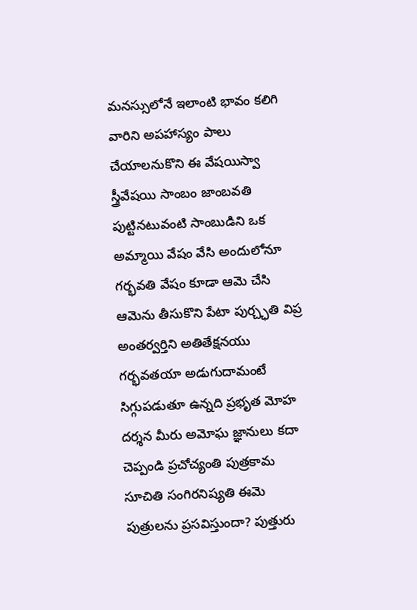మనస్సులోనే ఇలాంటి భావం కలిగి వారిని అపహాస్యం పాలు చేయాలనుకొని ఈ వేషయిస్వా స్త్రీవేషయి సాంబం జాంబవతి పుట్టినటువంటి సాంబుడిని ఒక అమ్మాయి వేషం వేసి అందులోనూ గర్భవతి వేషం కూడా ఆమె చేసి ఆమెను తీసుకొని పేటా పుర్చ్ఛతి విప్ర అంతర్వర్తిని అతితేక్షనయు గర్భవతయా అడుగుదామంటే సిగ్గుపడుతూ ఉన్నది ప్రభృత మోహ దర్శన మీరు అమోఘ జ్ఞానులు కదా చెప్పండి ప్రచోచ్యంతి పుత్రకామ సూచితి సంగిరనిష్యతి ఈమె పుత్రులను ప్రసవిస్తుందా? పుత్తురు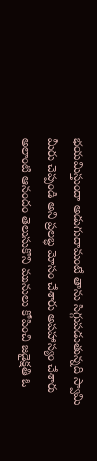భయమిస్తుందా అడుగుదామంటే తాను సిగ్గుపడుతున్నది స్వామి మీరు చెప్పండి అని ప్రలబ్ధ మోసం చేశారు అపహాస్యం చేశారు అలాంటి ఆనందం తెలుసుకొని మునులు కోపించి జడైక్షతి ఓ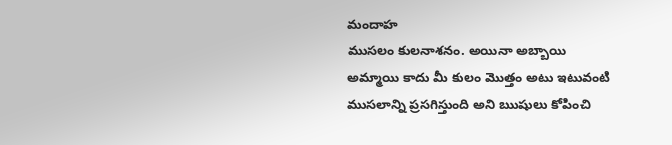మందాహ
ముసలం కులనాశనం. అయినా అబ్బాయి అమ్మాయి కాదు మీ కులం మొత్తం అటు ఇటువంటి ముసలాన్ని ప్రసగిస్తుంది అని ఋషులు కోపించి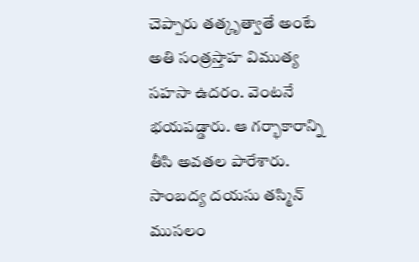చెప్పారు తత్కృత్వాతే అంటే అతి సంత్రస్తాహ విముత్య సహసా ఉదరం. వెంటనే భయపడ్డారు. ఆ గర్భాకారాన్ని తీసి అవతల పారేశారు. సాంబద్య దయసు తస్మిన్ ముసలం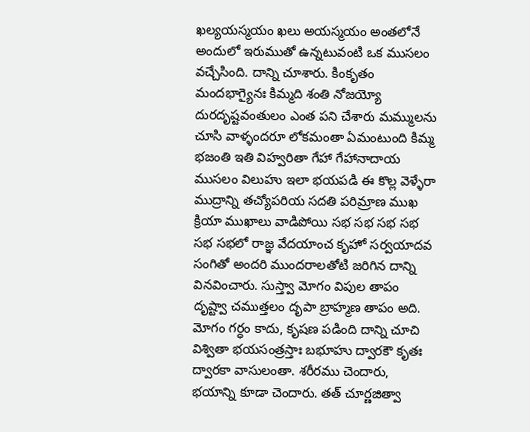ఖల్యయస్మయం ఖలు అయస్మయం అంతలోనే అందులో ఇరుముతో ఉన్నటువంటి ఒక ముసలం వచ్చేసింది. దాన్ని చూశారు. కింకృతం మందభాగ్యైనః కిమ్మది శంతి నోజయ్యో దురదృష్టవంతులం ఎంత పని చేశారు మమ్ములను చూసి వాళ్ళందరూ లోకమంతా ఏమంటుంది కిమ్మ భజంతి ఇతి విహ్వరితా గేహా గేహానాదాయ ముసలం విలుహు ఇలా భయపడి ఈ కొల్ల వెళ్ళేరా ముద్రాన్ని తచ్యోపరియ సదతి పరిమ్రాణ ముఖ క్రియా ముఖాలు వాడిపోయి సభ సభ సభ సభ సభ సభలో రాజ్ఞ వేదయాంచ కృహో సర్వయాదవ సంగితో అందరి ముందరాలతోటి జరిగిన దాన్ని వినవించారు. సుస్త్వా మోగం విపుల తాపం దృష్ట్వా చముత్తలం దృపా బ్రాహ్మణ తాపం అది. మోగం గర్ధం కాదు, కృషణ పడింది దాన్ని చూచి విశ్వితా భయసంత్రస్తాః బభూహు ద్వారకౌ కృతః ద్వారకా వాసులంతా. శరీరము చెందారు, భయాన్ని కూడా చెందారు. తత్ చూర్ణజిత్వా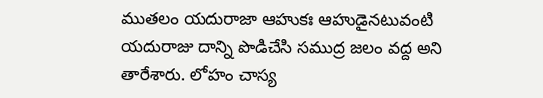ముతలం యదురాజా ఆహుకః ఆహుడైనటువంటి యదురాజు దాన్ని పొడిచేసి సముద్ర జలం వద్ద అని తారేశారు. లోహం చాస్య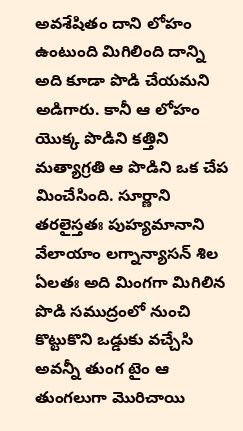అవశేషితం దాని లోహం ఉంటుంది మిగిలింది దాన్ని అది కూడా పొడి చేయమని అడిగారు. కానీ ఆ లోహం యొక్క పొడిని కత్తిని మత్యాగ్రతి ఆ పొడిని ఒక చేప మించేసింది. సూర్ణాని తరలైస్తతః పుహ్యమానాని వేలాయాం లగ్నాన్యాసన్ శిల ఏలతః అది మింగగా మిగిలిన పొడి సముద్రంలో నుంచి కొట్టుకొని ఒడ్డుకు వచ్చేసి అవన్నీ తుంగ టైం ఆ తుంగలుగా మొరిచాయి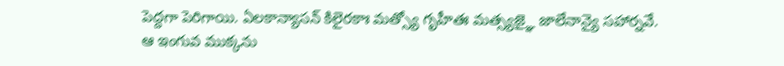పెద్దగా పెరిగాయి. ఏలకాన్యాసన్ కిలైరకాః మత్స్యో గృహీతః మత్స్యజ్ఞై జాలేనాన్యై సహార్నవే.
ఆ ఇంగువ ముక్కను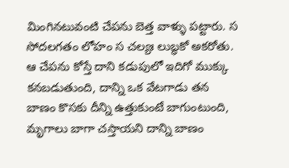మింగినటువంటి చేపను బెత్త వాళ్ళు పట్టారు. స సోదలగతం లోహం స చల్యః లుబ్ధకో అకరోతు. ఆ చేపను కోస్తే దాని కడుపులో ఇదిగో ముక్కు కనబడుతుంది, దాన్ని ఒక వేటగాడు తన బాణం కొసకు దీన్ని ఉత్తుకుంటే బాగుంటుంది, మృగాలు బాగా చస్తాయని దాన్ని బాణం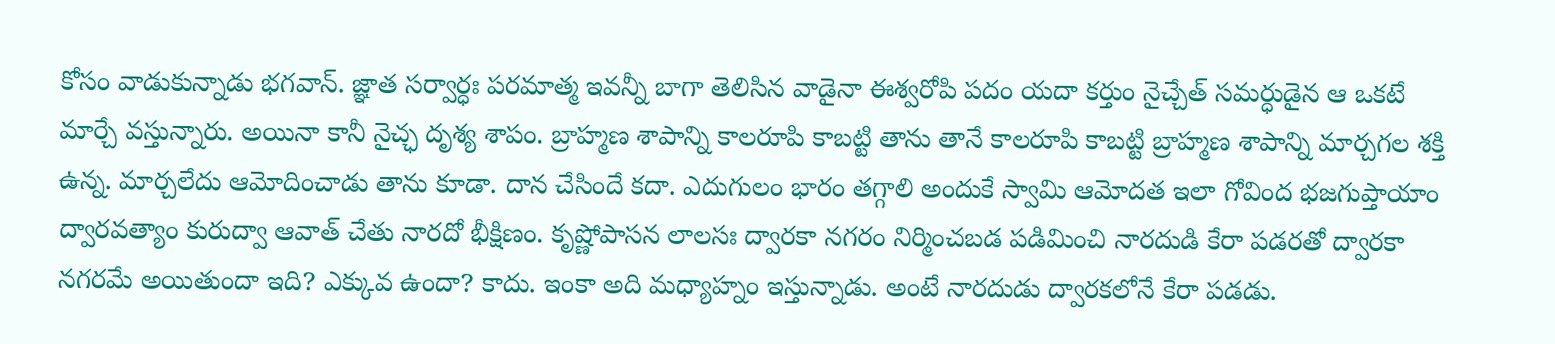కోసం వాడుకున్నాడు భగవాన్. జ్ఞాత సర్వార్ధః పరమాత్మ ఇవన్నీ బాగా తెలిసిన వాడైనా ఈశ్వరోపి పదం యదా కర్తుం నైచ్చేత్ సమర్ధుడైన ఆ ఒకటే మార్చే వస్తున్నారు. అయినా కానీ నైచ్ఛ దృశ్య శాపం. బ్రాహ్మణ శాపాన్ని కాలరూపి కాబట్టి తాను తానే కాలరూపి కాబట్టి బ్రాహ్మణ శాపాన్ని మార్చగల శక్తి ఉన్న. మార్చలేదు ఆమోదించాడు తాను కూడా. దాన చేసిందే కదా. ఎదుగులం భారం తగ్గాలి అందుకే స్వామి ఆమోదత ఇలా గోవింద భజగుప్తాయాం ద్వారవత్యాం కురుద్వా ఆవాత్ చేతు నారదో భీక్షిణం. కృష్ణోపాసన లాలసః ద్వారకా నగరం నిర్మించబడ పడిమించి నారదుడి కేరా పడరతో ద్వారకా నగరమే అయితుందా ఇది? ఎక్కువ ఉందా? కాదు. ఇంకా అది మధ్యాహ్నం ఇస్తున్నాడు. అంటే నారదుడు ద్వారకలోనే కేరా పడడు.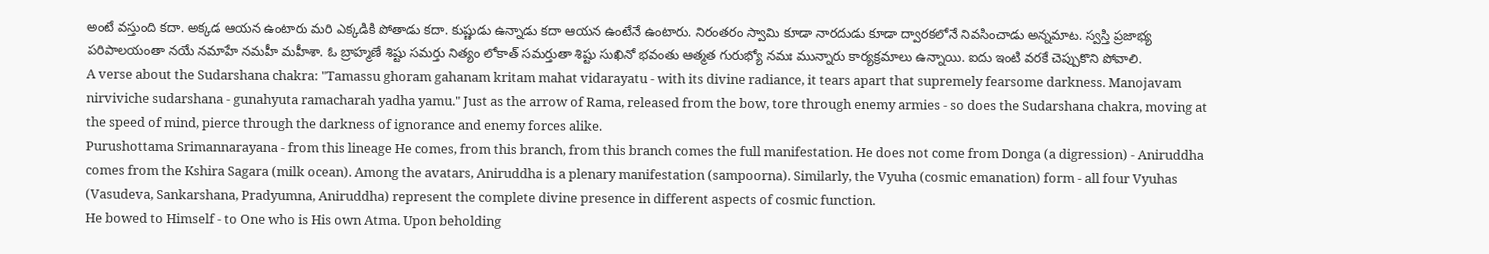అంటే వస్తుంది కదా. అక్కడ ఆయన ఉంటారు మరి ఎక్కడికి పోతాడు కదా. కుష్ణుడు ఉన్నాడు కదా ఆయన ఉంటేనే ఉంటారు. నిరంతరం స్వామి కూడా నారదుడు కూడా ద్వారకలోనే నివసించాడు అన్నమాట. స్వస్తి ప్రజాభ్య పరిపాలయంతా నయే నమాహే నమహీ మహీశా. ఓ బ్రాహ్మణే శిష్టు సమర్తు నిత్యం లోకాత్ సమర్తుతా శిష్టు సుఖినో భవంతు ఆత్మత గురుభ్యో నమః మున్నారు కార్యక్రమాలు ఉన్నాయి. ఐదు ఇంటి వరకే చెప్పుకొని పోవాలి.
A verse about the Sudarshana chakra: "Tamassu ghoram gahanam kritam mahat vidarayatu - with its divine radiance, it tears apart that supremely fearsome darkness. Manojavam nirviviche sudarshana - gunahyuta ramacharah yadha yamu." Just as the arrow of Rama, released from the bow, tore through enemy armies - so does the Sudarshana chakra, moving at the speed of mind, pierce through the darkness of ignorance and enemy forces alike.
Purushottama Srimannarayana - from this lineage He comes, from this branch, from this branch comes the full manifestation. He does not come from Donga (a digression) - Aniruddha comes from the Kshira Sagara (milk ocean). Among the avatars, Aniruddha is a plenary manifestation (sampoorna). Similarly, the Vyuha (cosmic emanation) form - all four Vyuhas (Vasudeva, Sankarshana, Pradyumna, Aniruddha) represent the complete divine presence in different aspects of cosmic function.
He bowed to Himself - to One who is His own Atma. Upon beholding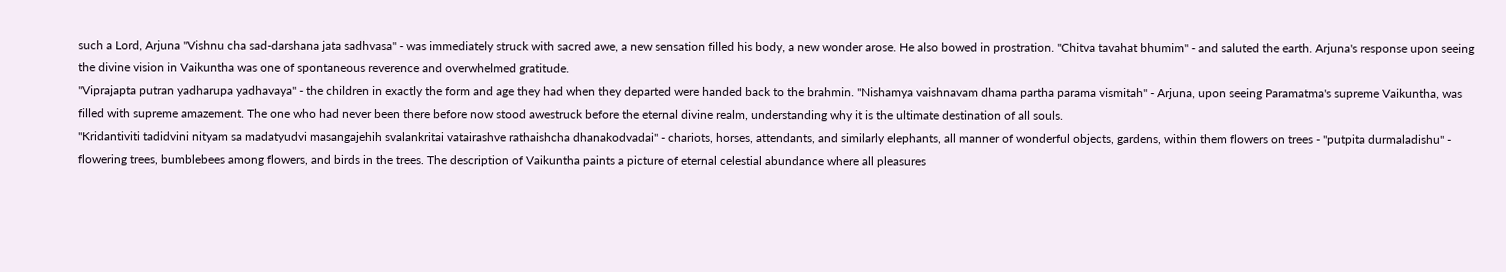such a Lord, Arjuna "Vishnu cha sad-darshana jata sadhvasa" - was immediately struck with sacred awe, a new sensation filled his body, a new wonder arose. He also bowed in prostration. "Chitva tavahat bhumim" - and saluted the earth. Arjuna's response upon seeing the divine vision in Vaikuntha was one of spontaneous reverence and overwhelmed gratitude.
"Viprajapta putran yadharupa yadhavaya" - the children in exactly the form and age they had when they departed were handed back to the brahmin. "Nishamya vaishnavam dhama partha parama vismitah" - Arjuna, upon seeing Paramatma's supreme Vaikuntha, was filled with supreme amazement. The one who had never been there before now stood awestruck before the eternal divine realm, understanding why it is the ultimate destination of all souls.
"Kridantiviti tadidvini nityam sa madatyudvi masangajehih svalankritai vatairashve rathaishcha dhanakodvadai" - chariots, horses, attendants, and similarly elephants, all manner of wonderful objects, gardens, within them flowers on trees - "putpita durmaladishu" - flowering trees, bumblebees among flowers, and birds in the trees. The description of Vaikuntha paints a picture of eternal celestial abundance where all pleasures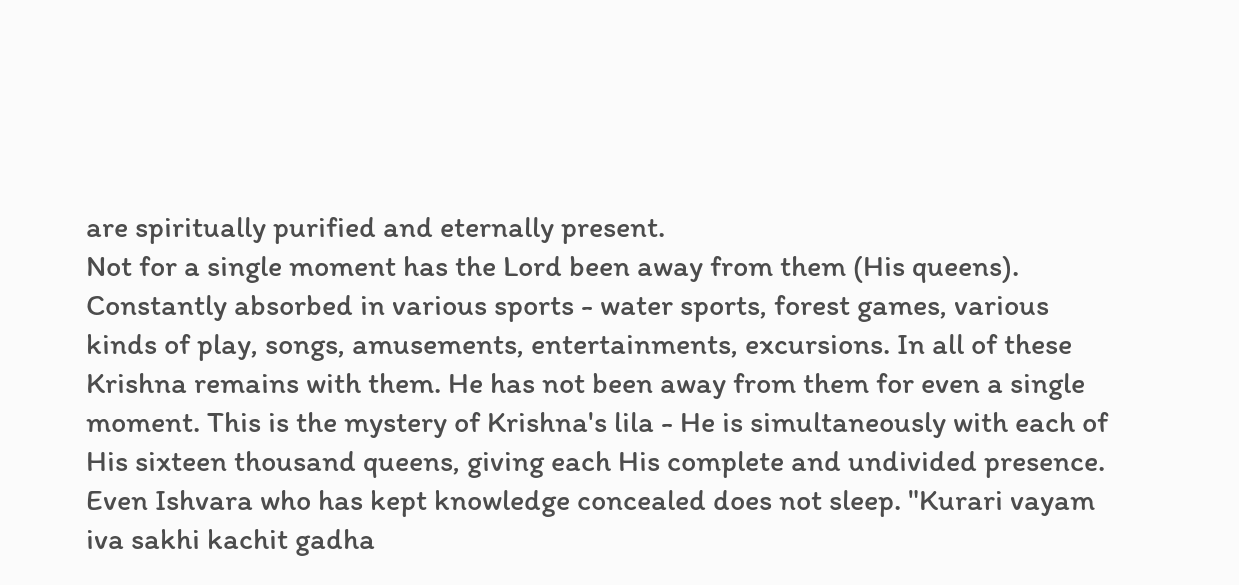are spiritually purified and eternally present.
Not for a single moment has the Lord been away from them (His queens). Constantly absorbed in various sports - water sports, forest games, various kinds of play, songs, amusements, entertainments, excursions. In all of these Krishna remains with them. He has not been away from them for even a single moment. This is the mystery of Krishna's lila - He is simultaneously with each of His sixteen thousand queens, giving each His complete and undivided presence.
Even Ishvara who has kept knowledge concealed does not sleep. "Kurari vayam iva sakhi kachit gadha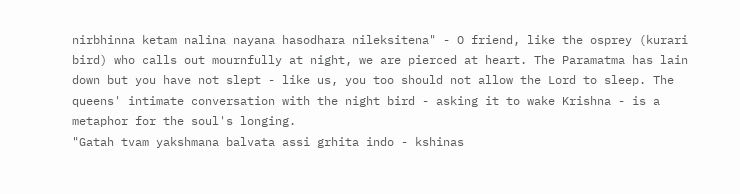nirbhinna ketam nalina nayana hasodhara nileksitena" - O friend, like the osprey (kurari bird) who calls out mournfully at night, we are pierced at heart. The Paramatma has lain down but you have not slept - like us, you too should not allow the Lord to sleep. The queens' intimate conversation with the night bird - asking it to wake Krishna - is a metaphor for the soul's longing.
"Gatah tvam yakshmana balvata assi grhita indo - kshinas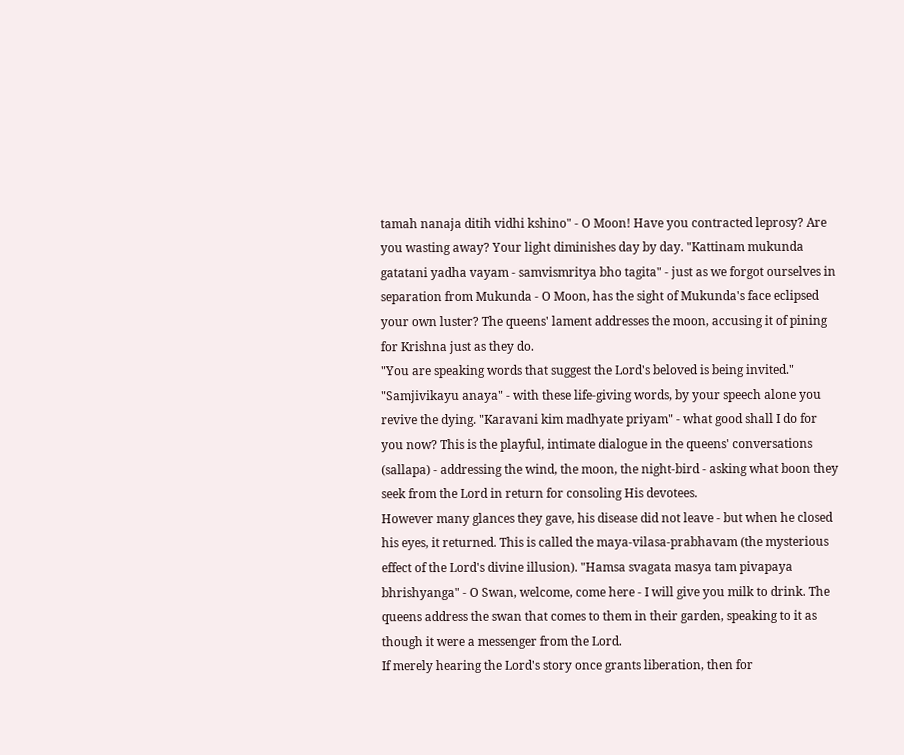tamah nanaja ditih vidhi kshino" - O Moon! Have you contracted leprosy? Are you wasting away? Your light diminishes day by day. "Kattinam mukunda gatatani yadha vayam - samvismritya bho tagita" - just as we forgot ourselves in separation from Mukunda - O Moon, has the sight of Mukunda's face eclipsed your own luster? The queens' lament addresses the moon, accusing it of pining for Krishna just as they do.
"You are speaking words that suggest the Lord's beloved is being invited." "Samjivikayu anaya" - with these life-giving words, by your speech alone you revive the dying. "Karavani kim madhyate priyam" - what good shall I do for you now? This is the playful, intimate dialogue in the queens' conversations (sallapa) - addressing the wind, the moon, the night-bird - asking what boon they seek from the Lord in return for consoling His devotees.
However many glances they gave, his disease did not leave - but when he closed his eyes, it returned. This is called the maya-vilasa-prabhavam (the mysterious effect of the Lord's divine illusion). "Hamsa svagata masya tam pivapaya bhrishyanga" - O Swan, welcome, come here - I will give you milk to drink. The queens address the swan that comes to them in their garden, speaking to it as though it were a messenger from the Lord.
If merely hearing the Lord's story once grants liberation, then for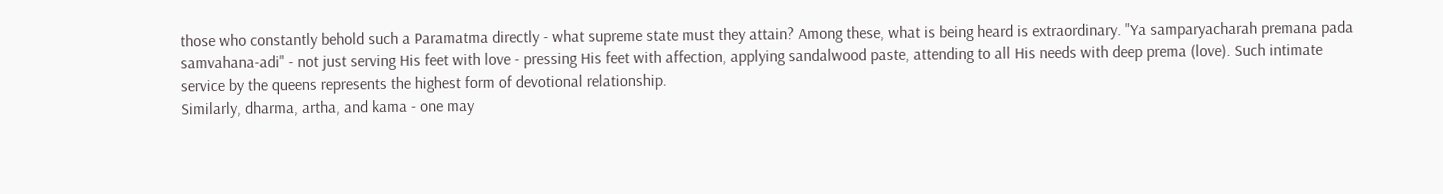those who constantly behold such a Paramatma directly - what supreme state must they attain? Among these, what is being heard is extraordinary. "Ya samparyacharah premana pada samvahana-adi" - not just serving His feet with love - pressing His feet with affection, applying sandalwood paste, attending to all His needs with deep prema (love). Such intimate service by the queens represents the highest form of devotional relationship.
Similarly, dharma, artha, and kama - one may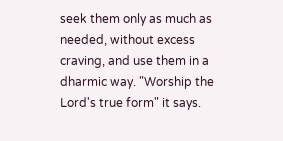seek them only as much as needed, without excess craving, and use them in a dharmic way. "Worship the Lord's true form" it says.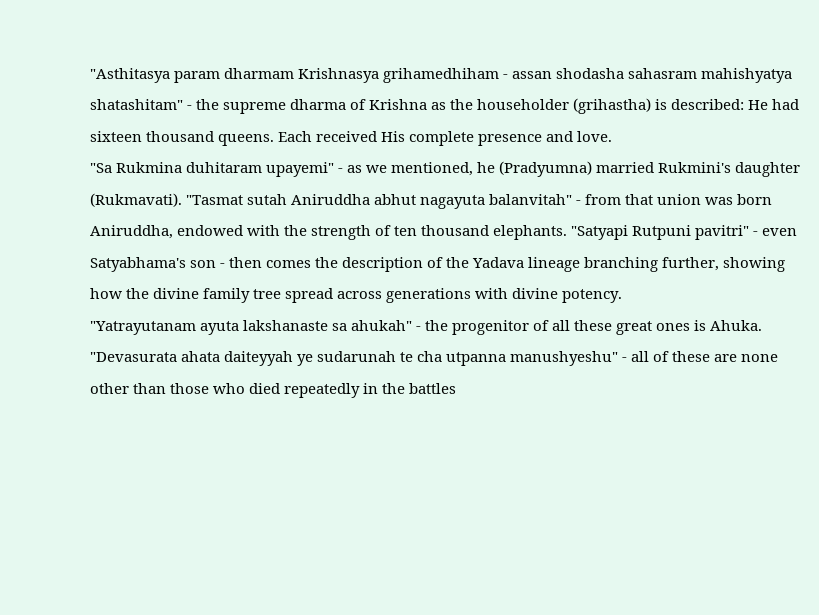"Asthitasya param dharmam Krishnasya grihamedhiham - assan shodasha sahasram mahishyatya shatashitam" - the supreme dharma of Krishna as the householder (grihastha) is described: He had sixteen thousand queens. Each received His complete presence and love.
"Sa Rukmina duhitaram upayemi" - as we mentioned, he (Pradyumna) married Rukmini's daughter (Rukmavati). "Tasmat sutah Aniruddha abhut nagayuta balanvitah" - from that union was born Aniruddha, endowed with the strength of ten thousand elephants. "Satyapi Rutpuni pavitri" - even Satyabhama's son - then comes the description of the Yadava lineage branching further, showing how the divine family tree spread across generations with divine potency.
"Yatrayutanam ayuta lakshanaste sa ahukah" - the progenitor of all these great ones is Ahuka. "Devasurata ahata daiteyyah ye sudarunah te cha utpanna manushyeshu" - all of these are none other than those who died repeatedly in the battles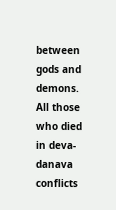between gods and demons. All those who died in deva-danava conflicts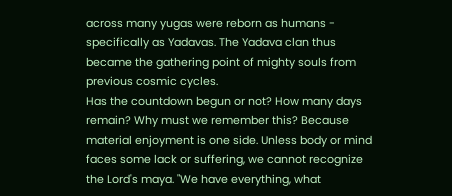across many yugas were reborn as humans - specifically as Yadavas. The Yadava clan thus became the gathering point of mighty souls from previous cosmic cycles.
Has the countdown begun or not? How many days remain? Why must we remember this? Because material enjoyment is one side. Unless body or mind faces some lack or suffering, we cannot recognize the Lord's maya. "We have everything, what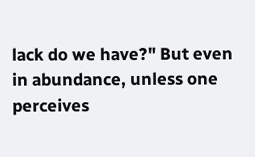lack do we have?" But even in abundance, unless one perceives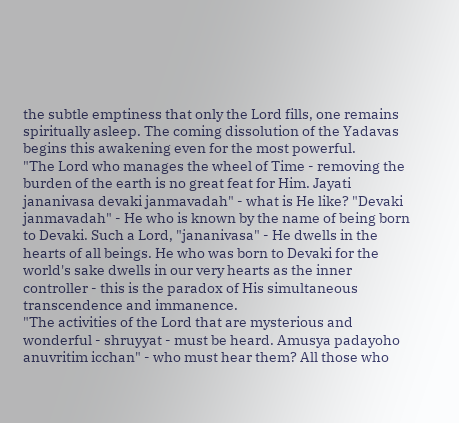the subtle emptiness that only the Lord fills, one remains spiritually asleep. The coming dissolution of the Yadavas begins this awakening even for the most powerful.
"The Lord who manages the wheel of Time - removing the burden of the earth is no great feat for Him. Jayati jananivasa devaki janmavadah" - what is He like? "Devaki janmavadah" - He who is known by the name of being born to Devaki. Such a Lord, "jananivasa" - He dwells in the hearts of all beings. He who was born to Devaki for the world's sake dwells in our very hearts as the inner controller - this is the paradox of His simultaneous transcendence and immanence.
"The activities of the Lord that are mysterious and wonderful - shruyyat - must be heard. Amusya padayoho anuvritim icchan" - who must hear them? All those who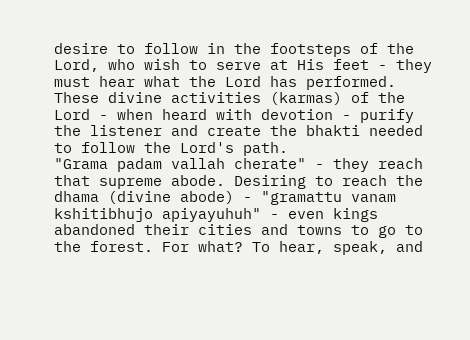desire to follow in the footsteps of the Lord, who wish to serve at His feet - they must hear what the Lord has performed. These divine activities (karmas) of the Lord - when heard with devotion - purify the listener and create the bhakti needed to follow the Lord's path.
"Grama padam vallah cherate" - they reach that supreme abode. Desiring to reach the dhama (divine abode) - "gramattu vanam kshitibhujo apiyayuhuh" - even kings abandoned their cities and towns to go to the forest. For what? To hear, speak, and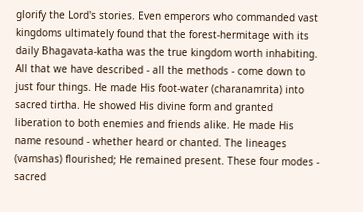glorify the Lord's stories. Even emperors who commanded vast kingdoms ultimately found that the forest-hermitage with its daily Bhagavata-katha was the true kingdom worth inhabiting.
All that we have described - all the methods - come down to just four things. He made His foot-water (charanamrita) into sacred tirtha. He showed His divine form and granted liberation to both enemies and friends alike. He made His name resound - whether heard or chanted. The lineages (vamshas) flourished; He remained present. These four modes - sacred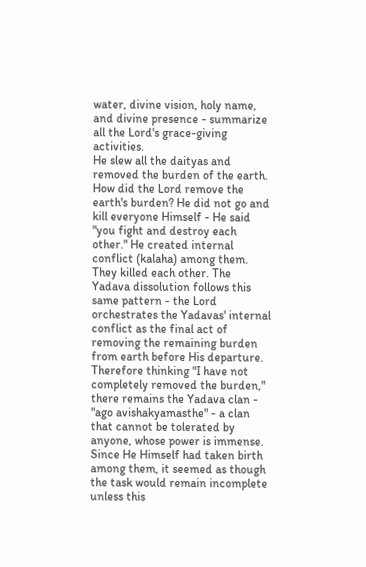water, divine vision, holy name, and divine presence - summarize all the Lord's grace-giving activities.
He slew all the daityas and removed the burden of the earth. How did the Lord remove the earth's burden? He did not go and kill everyone Himself - He said "you fight and destroy each other." He created internal conflict (kalaha) among them. They killed each other. The Yadava dissolution follows this same pattern - the Lord orchestrates the Yadavas' internal conflict as the final act of removing the remaining burden from earth before His departure.
Therefore thinking "I have not completely removed the burden," there remains the Yadava clan - "ago avishakyamasthe" - a clan that cannot be tolerated by anyone, whose power is immense. Since He Himself had taken birth among them, it seemed as though the task would remain incomplete unless this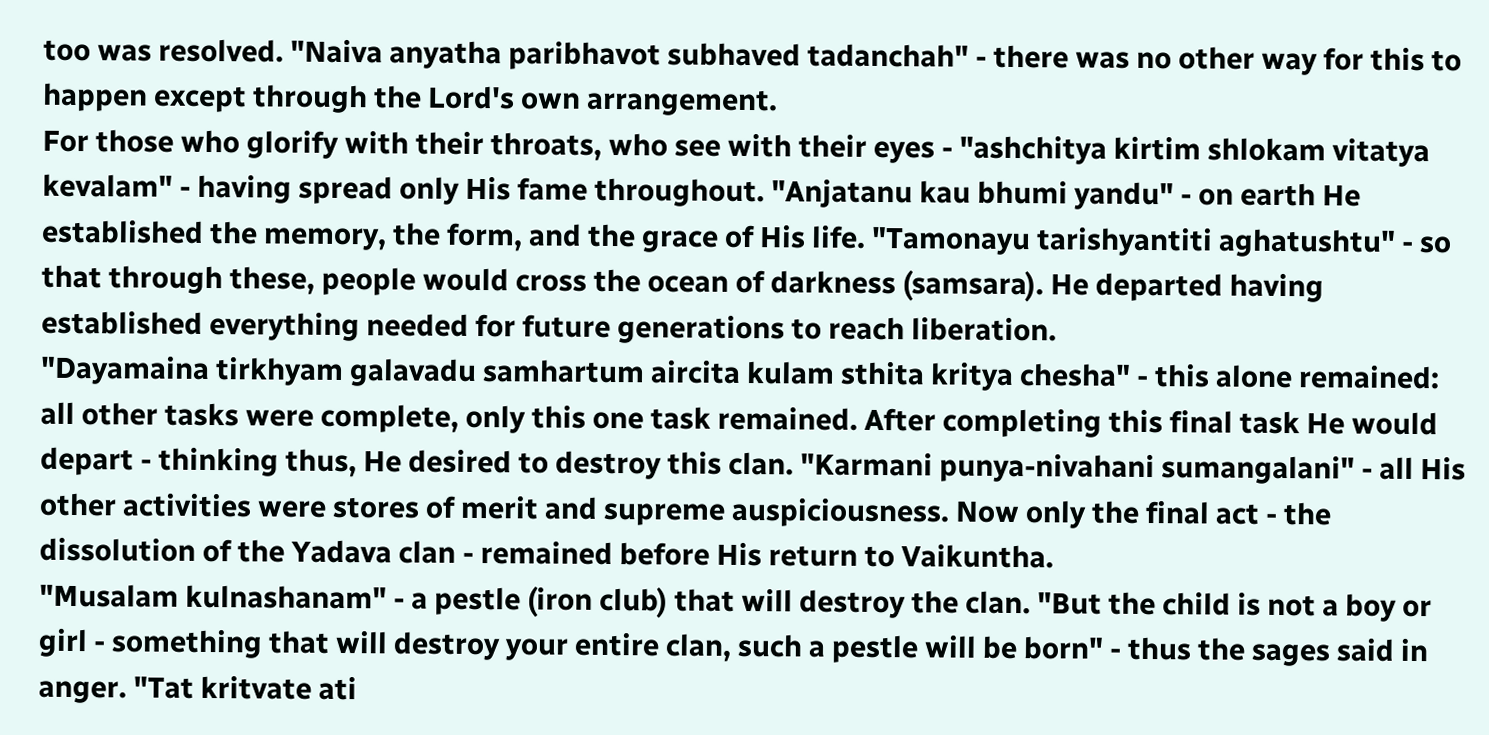too was resolved. "Naiva anyatha paribhavot subhaved tadanchah" - there was no other way for this to happen except through the Lord's own arrangement.
For those who glorify with their throats, who see with their eyes - "ashchitya kirtim shlokam vitatya kevalam" - having spread only His fame throughout. "Anjatanu kau bhumi yandu" - on earth He established the memory, the form, and the grace of His life. "Tamonayu tarishyantiti aghatushtu" - so that through these, people would cross the ocean of darkness (samsara). He departed having established everything needed for future generations to reach liberation.
"Dayamaina tirkhyam galavadu samhartum aircita kulam sthita kritya chesha" - this alone remained: all other tasks were complete, only this one task remained. After completing this final task He would depart - thinking thus, He desired to destroy this clan. "Karmani punya-nivahani sumangalani" - all His other activities were stores of merit and supreme auspiciousness. Now only the final act - the dissolution of the Yadava clan - remained before His return to Vaikuntha.
"Musalam kulnashanam" - a pestle (iron club) that will destroy the clan. "But the child is not a boy or girl - something that will destroy your entire clan, such a pestle will be born" - thus the sages said in anger. "Tat kritvate ati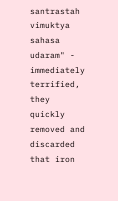santrastah vimuktya sahasa udaram" - immediately terrified, they quickly removed and discarded that iron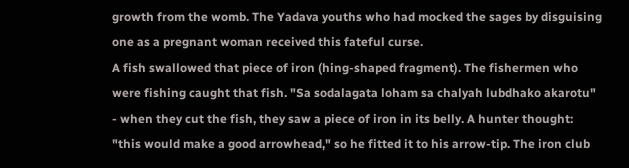growth from the womb. The Yadava youths who had mocked the sages by disguising one as a pregnant woman received this fateful curse.
A fish swallowed that piece of iron (hing-shaped fragment). The fishermen who were fishing caught that fish. "Sa sodalagata loham sa chalyah lubdhako akarotu" - when they cut the fish, they saw a piece of iron in its belly. A hunter thought: "this would make a good arrowhead," so he fitted it to his arrow-tip. The iron club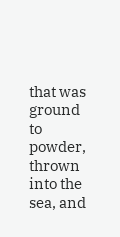that was ground to powder, thrown into the sea, and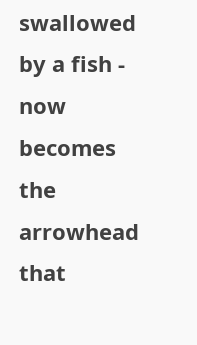swallowed by a fish - now becomes the arrowhead that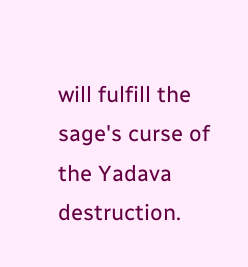will fulfill the sage's curse of the Yadava destruction.